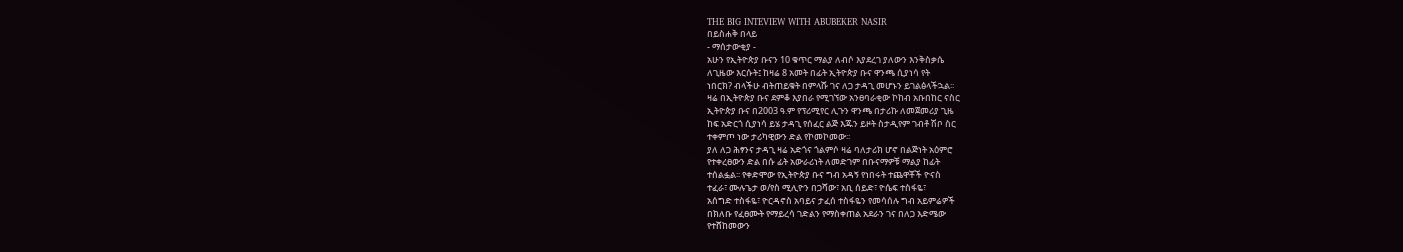THE BIG INTEVIEW WITH ABUBEKER NASIR
በይስሐቅ በላይ
- ማሰታውቂያ -
አሁን የኢትዮጵያ ቡናን 10 ቁጥር ማልያ ለብሶ እያደረገ ያለውን እንቅስቃሴ
ለጊዜው እርሱት፤ ከዛሬ 8 አመት በፊት ኢትዮጵያ ቡና ዋንጫ ሲያነሳ የት
ነበርክ? ብላችሁ ብትጠይቁት በምላሹ ገና ለጋ ታዳጊ መሆኑን ይገልፅላችኋል፡፡
ዛሬ በኢትዮጵያ ቡና ደምቆ እያበራ የሚገኘው አንፀባራቂው ኮከብ አቡበከር ናስር
ኢትዮጵያ ቡና በ2003 ዓ.ም የፕሪሚየር ሊጉን ዋንጫ በታሪኩ ለመጀመሪያ ጊዜ
ከፍ አድርጎ ሲያነሳ ይሄ ታዳጊ የሰፈር ልጅ እጁን ይዞት ስታዲየም ገብቶ ሽቦ ስር
ተቀምጦ ነው ታሪካዊውን ድል የኮመኮመው፡፡
ያለ ለጋ ሕፃንና ታዳጊ ዛሬ አድጎና ጎልምሶ ዛሬ ባለታሪክ ሆኖ በልጅነት አዕምሮ
የተቀረፀውን ድል በሱ ፊት አውራሪነት ለመድገም በቡናማዎቹ ማልያ ከፊት
ተሰልፏል፡፡ የቀድሞው የኢትዮጵያ ቡና ግብ አዳኝ የነበሩት ተጨዋቾች ዮናስ
ተፈራ፣ ሙሉጌታ ወ/የስ ሚሊዮን በጋሻው፣ አቢ ሰይድ፣ ዮሴፍ ተስፋዬ፣
አሰግድ ተስፋዬ፣ ዮርዳኖስ አባይና ታፈሰ ተስፋዬን የመሳሰሉ ግብ አይምሬዎች
በክለቡ የፈፀሙት የማይረሳ ገድልን የማስቀጠል አደራን ገና በለጋ እድሜው
የተሸከመውን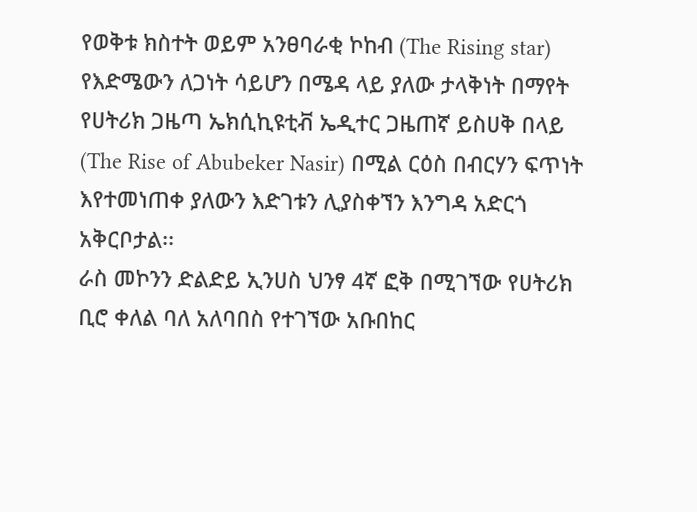የወቅቱ ክስተት ወይም አንፀባራቂ ኮከብ (The Rising star)
የእድሜውን ለጋነት ሳይሆን በሜዳ ላይ ያለው ታላቅነት በማየት
የሀትሪክ ጋዜጣ ኤክሲኪዩቲቭ ኤዲተር ጋዜጠኛ ይስሀቅ በላይ
(The Rise of Abubeker Nasir) በሚል ርዕስ በብርሃን ፍጥነት
እየተመነጠቀ ያለውን እድገቱን ሊያስቀኘን እንግዳ አድርጎ
አቅርቦታል፡፡
ራስ መኮንን ድልድይ ኢንሀስ ህንፃ 4ኛ ፎቅ በሚገኘው የሀትሪክ
ቢሮ ቀለል ባለ አለባበስ የተገኘው አቡበከር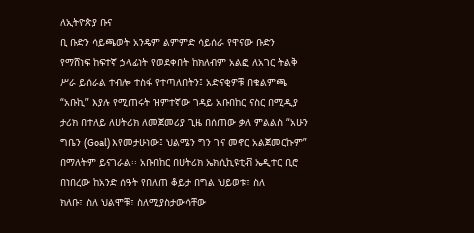ለኢትዮጵያ ቡና
ቢ ቡድን ሳይጫወት አንዴም ልምምድ ሳይሰራ የዋናው ቡድን
የማሸነፍ ከፍተኛ ኃላፊነት የወደቀበት ከክለብም አልፎ ለአገር ትልቅ
ሥራ ይሰራል ተብሎ ተስፋ የተጣለበትን፤ አድናቂዎቹ በቁልምጫ
“አቡኪ” እያሉ የሚጠሩት ዝምተኛው ገዳይ አቡበከር ናስር በሚዲያ
ታሪክ በተለይ ለሀትሪክ ለመጀመሪያ ጊዜ በሰጠው ቃለ ምልልስ “አሁን
ግቤን (Goal) እየመታሁነው፤ ህልሜን ግን ገና መኖር አልጀመርኩም”
በማለትም ይናገራል፡፡ አቡበከር በሀትሪክ ኤክሲኪዩቲቭ ኤዲተር ቢሮ
በነበረው ከአንድ ሰዓት የበለጠ ቆይታ በግል ህይወቱ፣ ስለ
ክለቡ፣ ስለ ህልሞቹ፣ ስለሚያስታውሳቸው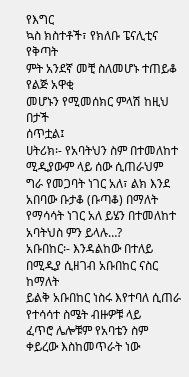የእግር
ኳስ ክስተቶች፣ የክለቡ ፔናሊቲና የቅጣት
ምት አንደኛ መቺ ስለመሆኑ ተጠይቆ የልጅ አዋቂ
መሆኑን የሚመሰክር ምላሽ ከዚህ በታች
ሰጥቷል፤
ሀትሪክ፡- የአባትህን ስም በተመለከተ ሚዲያውም ላይ ሰው ሲጠራህም
ግራ የመጋባት ነገር አለ፣ ልክ እንደ አበባው ቡታቆ (ቡጣቆ) በማለት
የማሳሳት ነገር አለ ይሄን በተመለከተ አባትህስ ምን ይላሉ…?
አቡበከር፡- እንዳልከው በተለይ በሚዲያ ሲዘገብ አቡበከር ናስር ከማለት
ይልቅ አቡበከር ነስሩ እየተባለ ሲጠራ የተሳሳተ ስሜት ብዙዎቹ ላይ
ፈጥሮ ሌሎቹም የአባቴን ስም ቀይረው እስከመጥራት ነው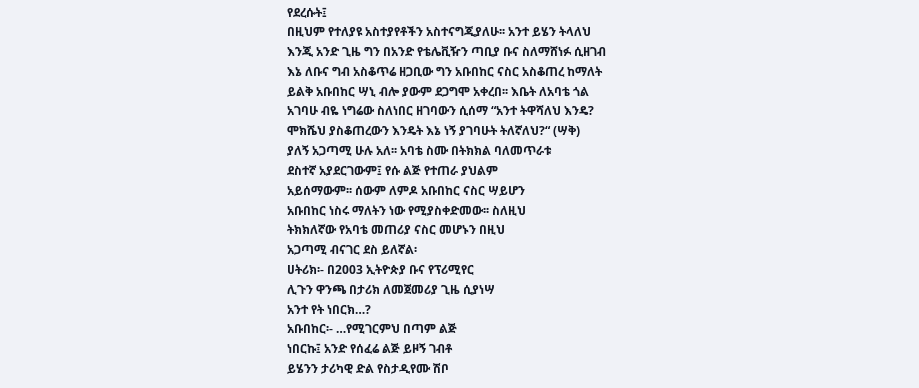የደረሱት፤
በዚህም የተለያዩ አስተያየቶችን አስተናግጂያለሁ፡፡ አንተ ይሄን ትላለህ
እንጂ አንድ ጊዜ ግን በአንድ የቴሌቪዥን ጣቢያ ቡና ስለማሸነፉ ሲዘገብ
እኔ ለቡና ግብ አስቆጥሬ ዘጋቢው ግን አቡበከር ናስር አስቆጠረ ከማለት
ይልቅ አቡበከር ሣኒ ብሎ ያውም ደጋግሞ አቀረበ፡፡ እቤት ለአባቴ ጎል
አገባሁ ብዬ ነግሬው ስለነበር ዘገባውን ሲሰማ “አንተ ትዋሻለህ እንዴ?
ሞክሼህ ያስቆጠረውን እንዴት እኔ ነኝ ያገባሁት ትለኛለህ?“ (ሣቅ)
ያለኝ አጋጣሚ ሁሉ አለ፡፡ አባቴ ስሙ በትክክል ባለመጥራቱ
ደስተኛ አያደርገውም፤ የሱ ልጅ የተጠራ ያህልም
አይሰማውም፡፡ ሰውም ለምዶ አቡበከር ናስር ሣይሆን
አቡበከር ነስሩ ማለትን ነው የሚያስቀድመው፡፡ ስለዚህ
ትክክለኛው የአባቴ መጠሪያ ናስር መሆኑን በዚህ
አጋጣሚ ብናገር ደስ ይለኛል፡
ሀትሪክ፡- በ2003 ኢትዮጵያ ቡና የፕሪሚየር
ሊጉን ዋንጫ በታሪክ ለመጀመሪያ ጊዜ ሲያነሣ
አንተ የት ነበርክ…?
አቡበከር፡- …የሚገርምህ በጣም ልጅ
ነበርኩ፤ አንድ የሰፈሬ ልጅ ይዞኝ ገብቶ
ይሄንን ታሪካዊ ድል የስታዲየሙ ሽቦ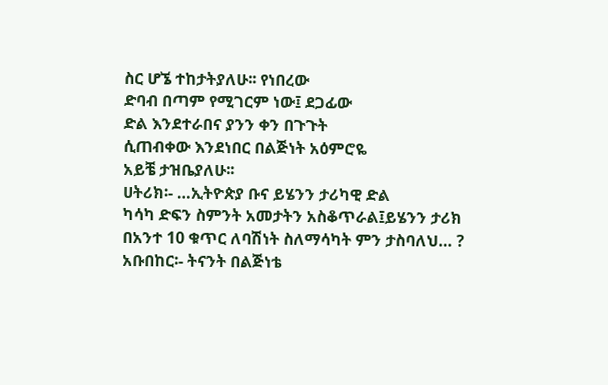ስር ሆኜ ተከታትያለሁ፡፡ የነበረው
ድባብ በጣም የሚገርም ነው፤ ደጋፊው
ድል እንደተራበና ያንን ቀን በጉጉት
ሲጠብቀው እንደነበር በልጅነት አዕምሮዬ
አይቼ ታዝቤያለሁ፡፡
ሀትሪክ፡- …ኢትዮጵያ ቡና ይሄንን ታሪካዊ ድል
ካሳካ ድፍን ስምንት አመታትን አስቆጥራል፤ይሄንን ታሪክ
በአንተ 10 ቁጥር ለባሽነት ስለማሳካት ምን ታስባለህ… ?
አቡበከር፡- ትናንት በልጅነቴ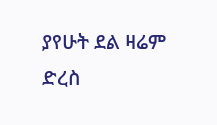ያየሁት ደል ዛሬም
ድረስ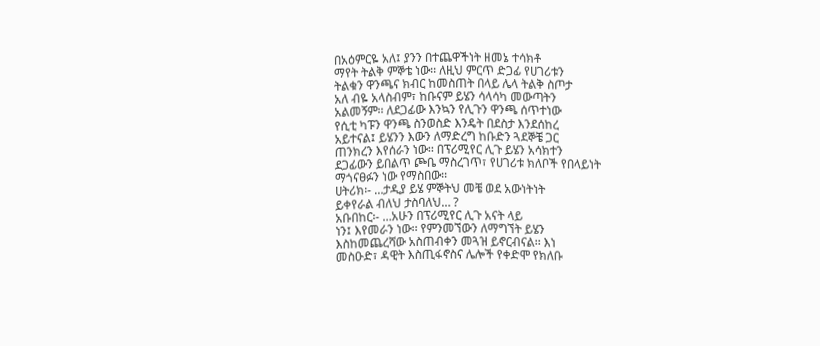በአዕምርዬ አለ፤ ያንን በተጨዋችነት ዘመኔ ተሳክቶ
ማየት ትልቅ ምኞቴ ነው፡፡ ለዚህ ምርጥ ድጋፊ የሀገሪቱን
ትልቁን ዋንጫና ክብር ከመስጠት በላይ ሌላ ትልቅ ስጦታ
አለ ብዬ አላስብም፣ ከቡናም ይሄን ሳላሳካ መውጣትን
አልመኝም፡፡ ለደጋፊው እንኳን የሊጉን ዋንጫ ሰጥተነው
የሲቲ ካፑን ዋንጫ ስንወስድ እንዴት በደስታ እንደሰከረ
አይተናል፤ ይሄንን እውን ለማድረግ ከቡድን ጓደኞቼ ጋር
ጠንክረን እየሰራን ነው፡፡ በፕሪሚየር ሊጉ ይሄን አሳክተን
ደጋፊውን ይበልጥ ጮቤ ማስረገጥ፣ የሀገሪቱ ክለቦች የበላይነት
ማጎናፀፉን ነው የማስበው፡፡
ሀትሪክ፡- …ታዲያ ይሄ ምኞትህ መቼ ወደ አውነትነት
ይቀየራል ብለህ ታስባለህ… ?
አቡበከር፡- …አሁን በፕሪሚየር ሊጉ አናት ላይ
ነን፤ እየመራን ነው፡፡ የምንመኘውን ለማግኘት ይሄን
እስከመጨረሻው አስጠብቀን መጓዝ ይኖርብናል፡፡ እነ
መስዑድ፣ ዳዊት እስጢፋኖስና ሌሎች የቀድሞ የክለቡ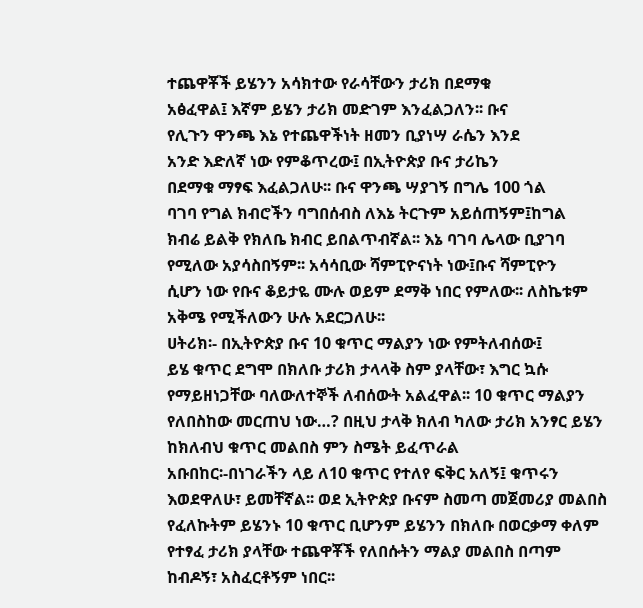ተጨዋቾች ይሄንን አሳክተው የራሳቸውን ታሪክ በደማቁ
አፅፈዋል፤ እኛም ይሄን ታሪክ መድገም እንፈልጋለን፡፡ ቡና
የሊጉን ዋንጫ እኔ የተጨዋችነት ዘመን ቢያነሣ ራሴን እንደ
አንድ እድለኛ ነው የምቆጥረው፤ በኢትዮጵያ ቡና ታሪኬን
በደማቁ ማፃፍ እፈልጋለሁ፡፡ ቡና ዋንጫ ሣያገኝ በግሌ 100 ጎል
ባገባ የግል ክብሮችን ባግበሰብስ ለእኔ ትርጉም አይሰጠኝም፤ከግል
ክብሬ ይልቅ የክለቤ ክብር ይበልጥብኛል፡፡ እኔ ባገባ ሌላው ቢያገባ
የሚለው አያሳስበኝም፡፡ አሳሳቢው ሻምፒዮናነት ነው፤ቡና ሻምፒዮን
ሲሆን ነው የቡና ቆይታዬ ሙሉ ወይም ደማቅ ነበር የምለው፡፡ ለስኬቱም
አቅሜ የሚችለውን ሁሉ አደርጋለሁ፡፡
ሀትሪክ፡- በኢትዮጵያ ቡና 10 ቁጥር ማልያን ነው የምትለብሰው፤
ይሄ ቁጥር ደግሞ በክለቡ ታሪክ ታላላቅ ስም ያላቸው፣ እግር ኳሱ
የማይዘነጋቸው ባለውለተኞች ለብሰውት አልፈዋል፡፡ 10 ቁጥር ማልያን
የለበስከው መርጠህ ነው…? በዚህ ታላቅ ክለብ ካለው ታሪክ አንፃር ይሄን
ከክለብህ ቁጥር መልበስ ምን ስሜት ይፈጥራል
አቡበከር፡-በነገራችን ላይ ለ10 ቁጥር የተለየ ፍቅር አለኝ፤ ቁጥሩን
እወደዋለሁ፣ ይመቸኛል፡፡ ወደ ኢትዮጵያ ቡናም ስመጣ መጀመሪያ መልበስ
የፈለኩትም ይሄንኑ 10 ቁጥር ቢሆንም ይሄንን በክለቡ በወርቃማ ቀለም
የተፃፈ ታሪክ ያላቸው ተጨዋቾች የለበሱትን ማልያ መልበስ በጣም
ከብዶኝ፣ አስፈርቶኝም ነበር፡፡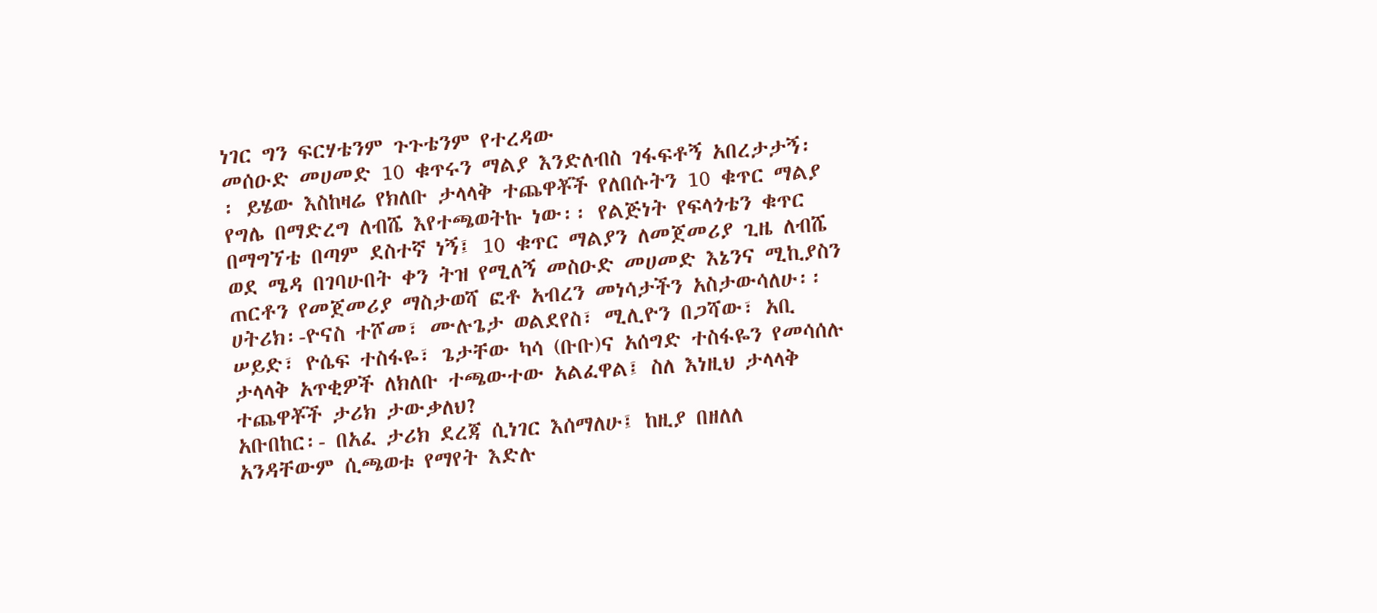ነገር ግን ፍርሃቴንም ጉጉቴንም የተረዳው
መሰዑድ መሀመድ 10 ቁጥሩን ማልያ እንድለብስ ገፋፍቶኝ አበረታታኝ፡
፡ ይሄው እስከዛሬ የክለቡ ታላላቅ ተጨዋቾች የለበሱትን 10 ቁጥር ማልያ
የግሌ በማድረግ ለብሼ እየተጫወትኩ ነው፡፡ የልጅነት የፍላጎቴን ቁጥር
በማግኘቴ በጣም ደስተኛ ነኝ፤ 10 ቁጥር ማልያን ለመጀመሪያ ጊዜ ለብሼ
ወደ ሜዳ በገባሁበት ቀን ትዝ የሚለኝ መስዑድ መሀመድ እኔንና ሚኪያስን
ጠርቶን የመጀመሪያ ማስታወሻ ፎቶ አብረን መነሳታችን አስታውሳለሁ፡፡
ሀትሪክ፡-ዮናስ ተሾመ፣ ሙሉጌታ ወልደየስ፣ ሚሊዮን በጋሻው፣ አቢ
ሠይድ፣ ዮሴፍ ተስፋዬ፣ ጌታቸው ካሳ (ቡቡ)ና አሰግድ ተስፋዬን የመሳሰሉ
ታላላቅ አጥቂዎች ለክለቡ ተጫውተው አልፈዋል፤ ስለ እነዚህ ታላላቅ
ተጨዋቾች ታሪክ ታውቃለህ?
አቡበከር፡- በአፈ ታሪክ ደረጃ ሲነገር እሰማለሁ፤ ከዚያ በዘለለ
አንዳቸውም ሲጫወቱ የማየት እድሉ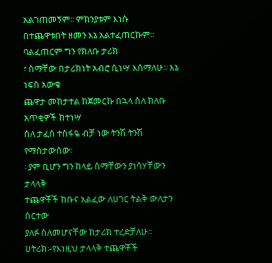አልገጠመኝም፡፡ ምክንያቱም እነሱ
በተጨዋቱበት ዘመን እኔ አልተፈጠርኩም፡፡ ባልፈጠርም ግን የክለቡ ታሪክ
፣ ስማቸው በታሪክነት አብሮ ሲነሣ እሰማለሁ፡፡ እኔ ነፍስ አውቄ
ጨዋታ መከታተል ከጀመርኩ በኋላ ስለ ክለቡ አጥቂዎች ከተነሣ
ስለ ታፈሰ ተስፋዬ ብቻ ነው ትንሽ ትንሽ የማስታውሰው፡
፡ ያም ቢሆን ግን ከላይ ስማቸውን ያነሳሃቸውን ታላላቅ
ተጨዋቾች ከቡና አልፈው ለሀገር ትልቅ ውለታን ሰርተው
ያለፉ ስለመሆናቸው ከታሪክ ተረድቻለሁ፡፡
ሀትሪክ፡-የእነዚህ ታላላቅ ተጨዋቾች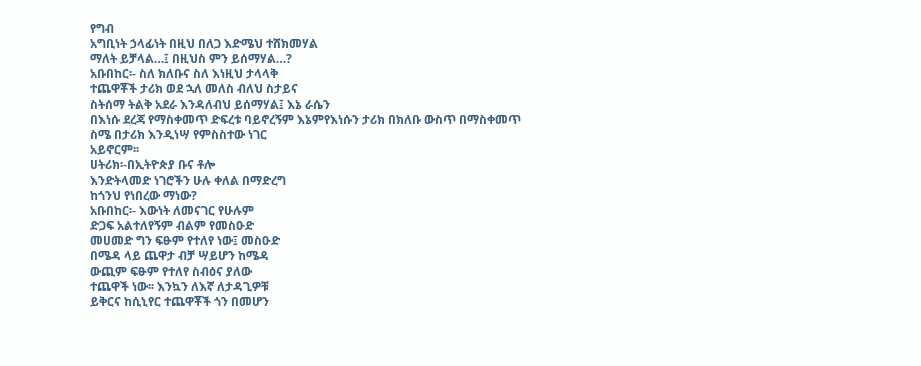የግብ
አግቢነት ኃላፊነት በዚህ በለጋ እድሜህ ተሸክመሃል
ማለት ይቻላል…፤ በዚህስ ምን ይሰማሃል…?
አቡበከር፡- ስለ ክለቡና ስለ እነዚህ ታላላቅ
ተጨዋቾች ታሪክ ወደ ኋለ መለስ ብለህ ስታይና
ስትሰማ ትልቅ አደራ እንዳለብህ ይሰማሃል፤ እኔ ራሴን
በእነሱ ደረጃ የማስቀመጥ ድፍረቱ ባይኖረኝም እኔምየእነሱን ታሪክ በክለቡ ውስጥ በማስቀመጥ
ስሜ በታሪክ እንዲነሣ የምስስተው ነገር
አይኖርም፡፡
ሀትሪክ፡-በኢትዮጵያ ቡና ቶሎ
እንድትላመድ ነገሮችን ሁሉ ቀለል በማድረግ
ከጎንህ የነበረው ማነው?
አቡበከር፡- እውነት ለመናገር የሁሉም
ድጋፍ አልተለየኝም ብልም የመስዑድ
መሀመድ ግን ፍፁም የተለየ ነው፤ መስዑድ
በሜዳ ላይ ጨዋታ ብቻ ሣይሆን ከሜዳ
ውጪም ፍፁም የተለየ ስብዕና ያለው
ተጨዋች ነው፡፡ እንኳን ለእኛ ለታዳጊዎቹ
ይቅርና ከሲኒየር ተጨዋቾች ጎን በመሆን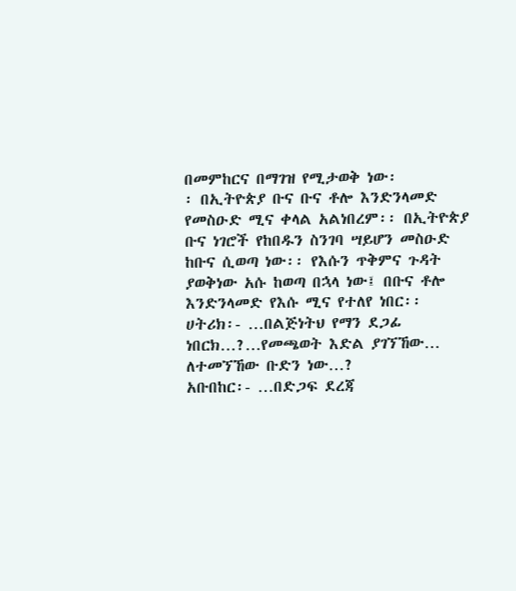በመምከርና በማገዝ የሚታወቅ ነው፡
፡ በኢትዮጵያ ቡና ቡና ቶሎ እንድንላመድ
የመስዑድ ሚና ቀላል አልነበረም፡፡ በኢትዮጵያ
ቡና ነገሮች የከበዱን ስንገባ ሣይሆን መስዑድ
ከቡና ሲወጣ ነው፡፡ የእሱን ጥቅምና ጉዳት
ያወቅነው አሱ ከወጣ በኋላ ነው፤ በቡና ቶሎ
እንድንላመድ የእሱ ሚና የተለየ ነበር፡፡
ሀትሪክ፡- …በልጅነትህ የማን ደጋፊ
ነበርክ…?…የመጫወት እድል ያገኘኸው…
ለተመኘኸው ቡድን ነው…?
አቡበከር፡- …በድጋፍ ደረጃ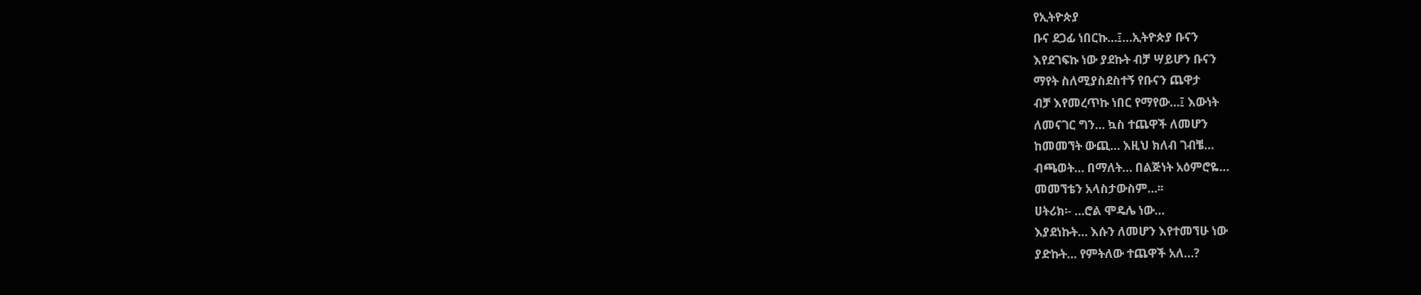የኢትዮጵያ
ቡና ደጋፊ ነበርኩ…፤…ኢትዮጵያ ቡናን
እየደገፍኩ ነው ያደኩት ብቻ ሣይሆን ቡናን
ማየት ስለሚያስደስተኝ የቡናን ጨዋታ
ብቻ እየመረጥኩ ነበር የማየው…፤ እውነት
ለመናገር ግን… ኳስ ተጨዋች ለመሆን
ከመመኘት ውጪ… እዚህ ክለብ ገብቼ…
ብጫወት… በማለት… በልጅነት አዕምሮዬ…
መመኘቴን አላስታውስም…፡፡
ሀትሪክ፡- …ሮል ሞዴሌ ነው…
እያደነኩት… እሱን ለመሆን እየተመኘሁ ነው
ያድኩት… የምትለው ተጨዋች አለ…?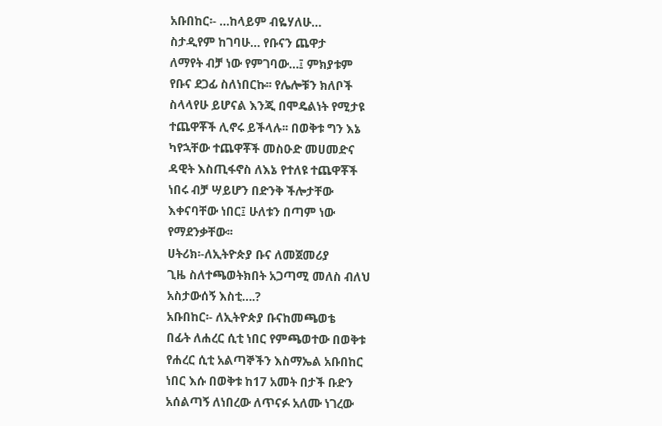አቡበከር፡- …ከላይም ብዬሃለሁ…
ስታዲየም ከገባሁ… የቡናን ጨዋታ
ለማየት ብቻ ነው የምገባው…፤ ምክያቱም
የቡና ደጋፊ ስለነበርኩ፡፡ የሌሎቹን ክለቦች
ስላላየሁ ይሆናል እንጂ በሞዴልነት የሚታዩ
ተጨዋቾች ሊኖሩ ይችላሉ፡፡ በወቅቱ ግን እኔ
ካየኋቸው ተጨዋቾች መስዑድ መሀመድና
ዳዊት እስጢፋኖስ ለእኔ የተለዩ ተጨዋቾች
ነበሩ ብቻ ሣይሆን በድንቅ ችሎታቸው
እቀናባቸው ነበር፤ ሁለቱን በጣም ነው
የማደንቃቸው፡፡
ሀትሪክ፡-ለኢትዮጵያ ቡና ለመጀመሪያ
ጊዜ ስለተጫወትክበት አጋጣሚ መለስ ብለህ
አስታውሰኝ እስቲ….?
አቡበከር፡- ለኢትዮጵያ ቡናከመጫወቴ
በፊት ለሐረር ሲቲ ነበር የምጫወተው በወቅቱ
የሐረር ሲቲ አልጣኞችን እስማኤል አቡበከር
ነበር እሱ በወቅቱ ከ17 አመት በታች ቡድን
አሰልጣኝ ለነበረው ለጥናፉ አለሙ ነገረው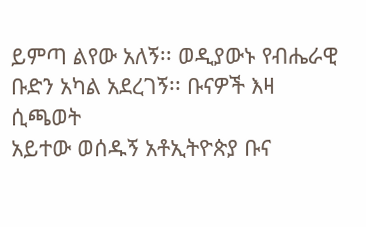ይምጣ ልየው አለኝ፡፡ ወዲያውኑ የብሔራዊ
ቡድን አካል አደረገኝ፡፡ ቡናዎች እዛ ሲጫወት
አይተው ወሰዱኝ አቶኢትዮጵያ ቡና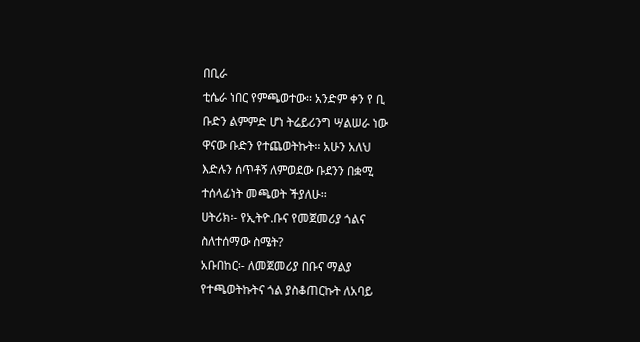በቢራ
ቲሴራ ነበር የምጫወተው፡፡ አንድም ቀን የ ቢ
ቡድን ልምምድ ሆነ ትሬይሪንግ ሣልሠራ ነው
ዋናው ቡድን የተጨወትኩት፡፡ አሁን አለህ
እድሉን ሰጥቶኝ ለምወደው ቡደንን በቋሚ
ተሰላፊነት መጫወት ችያለሁ፡፡
ሀትሪክ፡- የኢትዮ.ቡና የመጀመሪያ ጎልና
ስለተሰማው ስሜት?
አቡበከር፡- ለመጀመሪያ በቡና ማልያ
የተጫወትኩትና ጎል ያስቆጠርኩት ለአባይ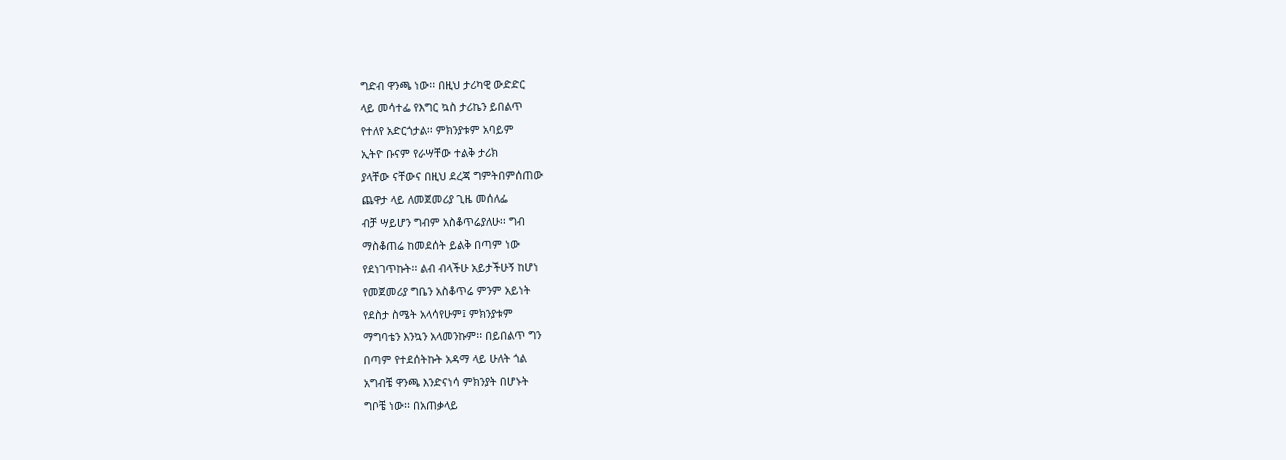ግድብ ዋንጫ ነው፡፡ በዚህ ታሪካዊ ውድድር
ላይ መሳተፌ የእግር ኳስ ታሪኬን ይበልጥ
የተለየ አድርጎታል፡፡ ምክንያቱም አባይም
ኢትዮ ቡናም የራሣቸው ተልቅ ታሪክ
ያላቸው ናቸውና በዚህ ደረጃ ግምትበምሰጠው
ጨዋታ ላይ ለመጀመሪያ ጊዜ መሰለፌ
ብቻ ሣይሆን ግብም አስቆጥሬያለሁ፡፡ ግብ
ማስቆጠሬ ከመደሰት ይልቅ በጣም ነው
የደነገጥኩት፡፡ ልብ ብላችሁ አይታችሁኝ ከሆነ
የመጀመሪያ ግቤን አስቆጥሬ ምንም አይነት
የደስታ ስሜት አላሳየሁም፤ ምክንያቱም
ማግባቴን እንኳን አላመንኩም፡፡ በይበልጥ ግን
በጣም የተደሰትኩት አዳማ ላይ ሁለት ጎል
አግብቼ ዋንጫ እንድናነሳ ምክንያት በሆኑት
ግቦቼ ነው፡፡ በአጠቃላይ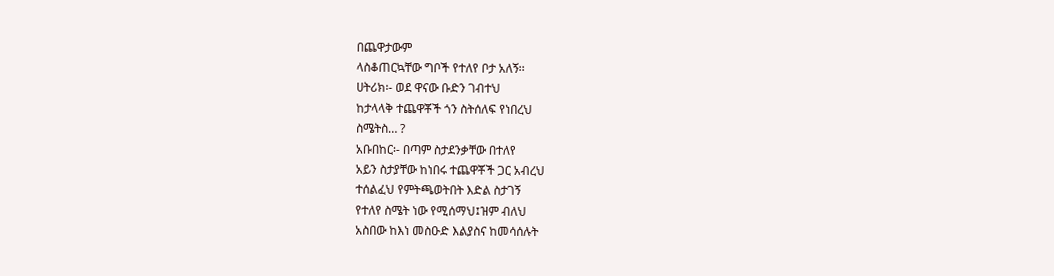በጨዋታውም
ላስቆጠርኳቸው ግቦች የተለየ ቦታ አለኝ፡፡
ሀትሪክ፡- ወደ ዋናው ቡድን ገብተህ
ከታላላቅ ተጨዋቾች ጎን ስትሰለፍ የነበረህ
ስሜትስ… ?
አቡበከር፡- በጣም ስታደንቃቸው በተለየ
አይን ስታያቸው ከነበሩ ተጨዋቾች ጋር አብረህ
ተሰልፈህ የምትጫወትበት እድል ስታገኝ
የተለየ ስሜት ነው የሚሰማህ፤ዝም ብለህ
አስበው ከእነ መስዑድ እልያስና ከመሳሰሉት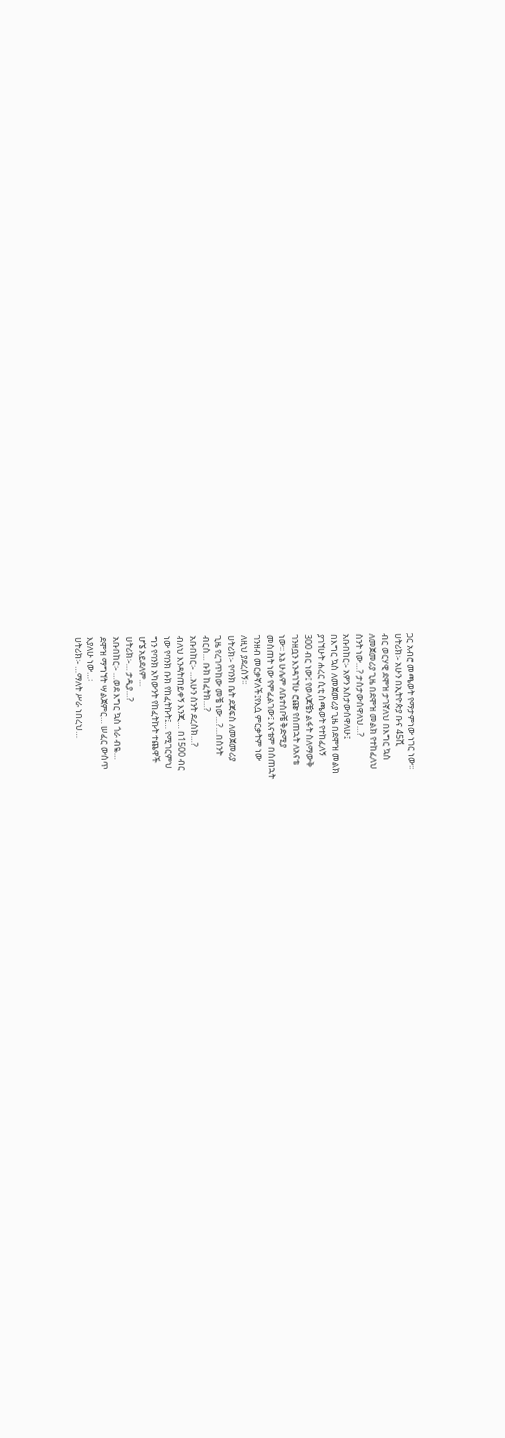ጋር አብሮ መጫወት የማታምነው ነገር ነው፡፡
ሀትሪክ፡- አሁን በኢትዮጵያ ቡና 45ሺ
ብር ወርሃዊ ደሞዝ ታገኛለህ በእግር ኳስ
ለመጀመሪያ ጊዜ በደሞዝ መልክ የተከፈለህ
ስንት ነው…? ታስታውሰዋለህ…?
አቡበከር፡- አዎን አስታውሰዋለሁ፤
በእግር ኳስ ለመጀመሪያ ጊዜ በደሞዝ መልክ
ያገኘሁት ሐረር ሲቲ ስጫወት የተከፈለኝ
300 ብር ነው፤ የወላጆቼን ልፋት ስለማውቅ
ገንዘቧን እንዳገኘሁ ሮጬ የሰጠኋት ለአናቴ
ነው፡፡ እኔ ሁሌም ለቤተሰቦቼ ቅድሚያ
መስጠት ነው የምፈልገው፤ እናቴም በሰጠኋት
ገንዘብ መርቃኛለች፤የእሷ ምርቃትም ነው
ለዚህ ያደረሰኝ፡፡
ሀትሪክ፡- የባንክ ቤት ደጃፍስ ለመጀመሪያ
ጊዜ የረገጥከው መቼ ነው…?…በስንት
ብርስ… ቡክ ከፈትክ…?
አቡበከር፡- …አሁን ስንት ደረስክ…?
ብለህ እንዳትጠይቀኝ እንጂ… በ1500 ብር
ነው የባንክ ቡክ የከፈትኩት፤… የሚገርምህ
ግን የባንክ አካውንት የከፈትኩት ተጨዋች
ሆኜ አይደለም…
ሀትሪክ፡-… ታዲያ…?
አቡበከር፡- …ወደ እግር ኳስ ጎራ ብዬ…
ደሞዝ ማግኘት ሣልጀምር… ሠፈር ውሰጥ
እያለሁ ነው…፡
ሀትሪክ፡- …ማለት ሥራ ነበረህ…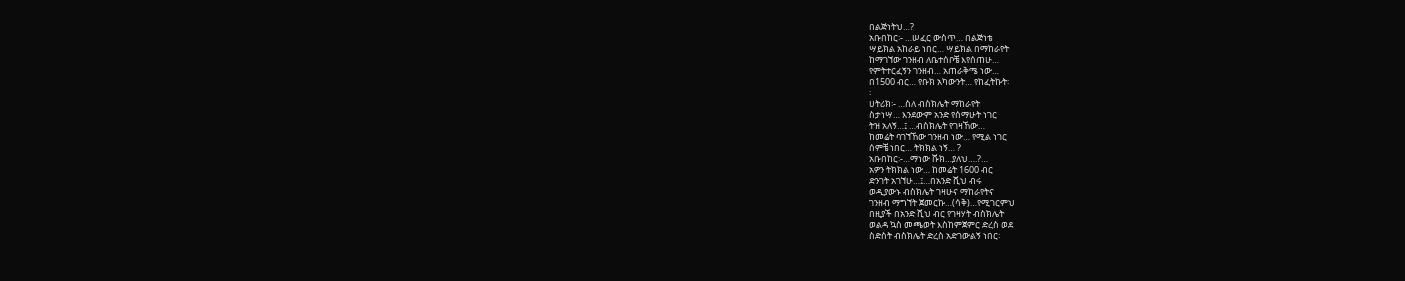በልጅነትህ…?
አቡበከር፡- …ሠፈር ውስጥ… በልጅነቴ
ሣይክል አከራይ ነበር… ሣይክል በማከራየት
ከማገኘው ገንዘብ ለቤተሰቦቼ እየሰጠሁ…
የምትተርፈኝን ገንዘብ… አጠራቅሜ ነው…
በ1500 ብር… የቡክ አካውንት… የከፈትኩት፡
፡
ሀትሪክ፡- …ስለ ብስክሌት ማከራየት
ስታነሣ… እንደውም አንድ የሰማሁት ነገር
ትዝ አለኝ…፤ …ብስክሌት የገዛኸው…
ከመሬት ባገኘኸው ገንዘብ ነው… የሚል ነገር
ሰምቼ ነበር… ትክክል ነኝ… ?
አቡበከር፡-…ማነው ሹክ…ያለህ….?…
አዎን ትክክል ነው… ከመሬት 1600 ብር
ድንገት አገኘሁ…፤…በአንድ ሺህ ብሩ
ወዲያውኑ ብስክሌት ገዛሁና ማከራየትና
ገንዘብ ማግኘት ጀመርኩ…(ሳቅ)…የሚገርምህ
በዚያች በአንድ ሺህ ብር የገዛሃት ብስክሌት
ወልዳ ኳስ መጫወት እስከምጀምር ድረስ ወደ
ስድስት ብስክሌት ድረስ አድገውልኝ ነበር፡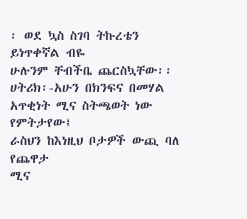፡ ወደ ኳስ ስገባ ትኩረቴን ይነጥቀኛል ብዬ
ሁሉንም ቸብችቤ ጨርስኳቸው፡፡
ሀትሪክ፡-አሁን በክንፍና በመሃል
አጥቂነት ሚና ስትጫወት ነው የምትታየው፤
ራስህን ከእነዚህ ቦታዎች ውጪ ባለ የጨዋታ
ሚና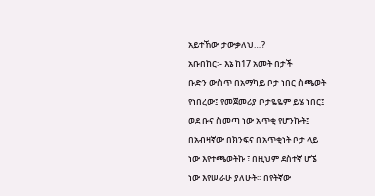አይተኸው ታውቃለህ…?
አቡበከር፡- እኔ ከ17 አመት በታች
ቡድን ውስጥ በአማካይ ቦታ ነበር ስጫወት
የነበረው፤ የመጀመሪያ ቦታዬዬም ይሄ ነበር፤
ወደ ቡና ስመጣ ነው አጥቂ የሆንኩት፤
በአብዛኛው በክንፍና በአጥቂነት ቦታ ላይ
ነው እየተጫወትኩ ፣ በዚህም ደስተኛ ሆኜ
ነው እየሠራሁ ያለሁት፡፡ በየትኛው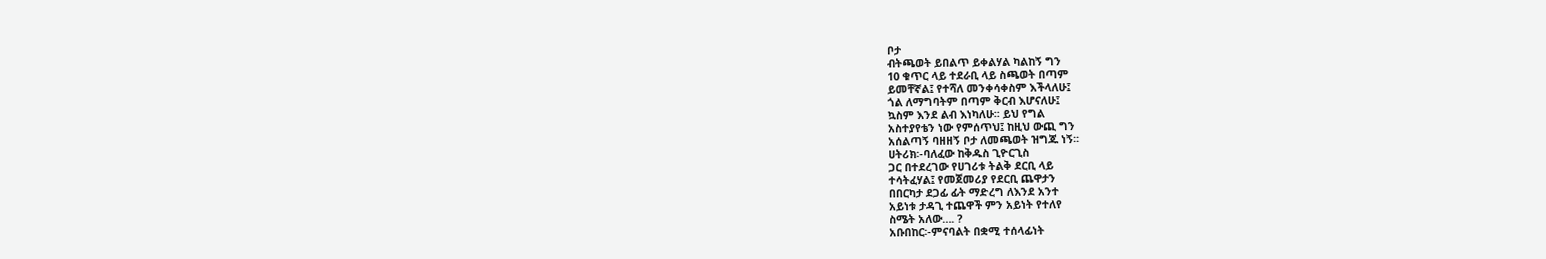ቦታ
ብትጫወት ይበልጥ ይቀልሃል ካልከኝ ግን
10 ቁጥር ላይ ተደራቢ ላይ ስጫወት በጣም
ይመቸኛል፤ የተሻለ መንቀሳቀስም እችላለሁ፤
ጎል ለማግባትም በጣም ቅርብ እሆናለሁ፤
ኳስም እንደ ልብ እነካለሁ፡፡ ይህ የግል
አስተያየቴን ነው የምሰጥህ፤ ከዚህ ውጪ ግን
አሰልጣኝ ባዘዘኝ ቦታ ለመጫወት ዝግጁ ነኝ፡፡
ሀትሪክ፡-ባለፈው ከቅዱስ ጊዮርጊስ
ጋር በተደረገው የሀገሪቱ ትልቅ ደርቢ ላይ
ተሳትፈሃል፤ የመጀመሪያ የደርቢ ጨዋታን
በበርካታ ደጋፊ ፊት ማድረግ ለእንደ አንተ
አይነቱ ታዳጊ ተጨዋች ምን አይነት የተለየ
ስሜት አለው…. ?
አቡበከር፡-ምናባልት በቋሚ ተሰላፊነት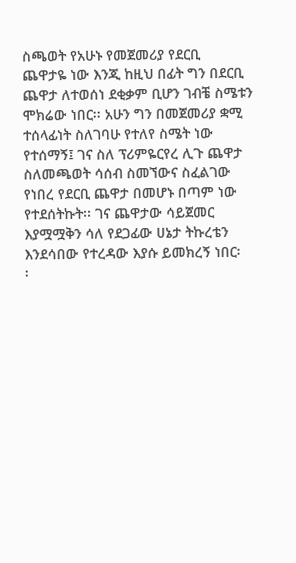ስጫወት የአሁኑ የመጀመሪያ የደርቢ
ጨዋታዬ ነው እንጂ ከዚህ በፊት ግን በደርቢ
ጨዋታ ለተወሰነ ደቂቃም ቢሆን ገብቼ ስሜቱን
ሞክሬው ነበር፡፡ አሁን ግን በመጀመሪያ ቋሚ
ተሰላፊነት ስለገባሁ የተለየ ስሜት ነው
የተሰማኝ፤ ገና ስለ ፕሪምዬርየረ ሊጉ ጨዋታ
ስለመጫወት ሳሰብ ስመኘውና ስፈልገው
የነበረ የደርቢ ጨዋታ በመሆኑ በጣም ነው
የተደሰትኩት፡፡ ገና ጨዋታው ሳይጀመር
እያሟሟቅን ሳለ የደጋፊው ሀኔታ ትኩረቴን
እንደሳበው የተረዳው እያሱ ይመክረኝ ነበር፡
፡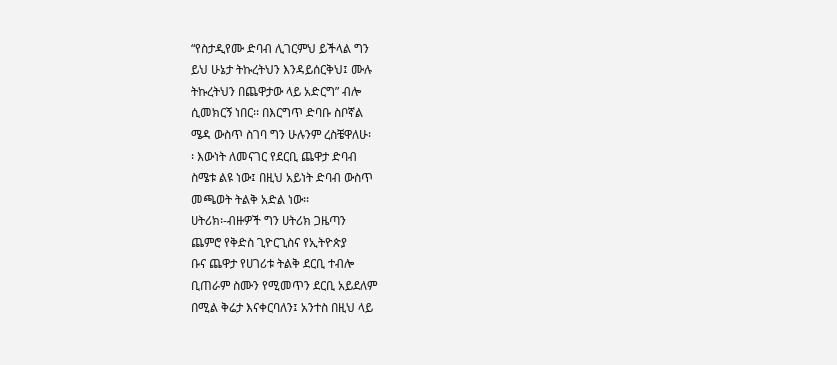“የስታዲየሙ ድባብ ሊገርምህ ይችላል ግን
ይህ ሁኔታ ትኩረትህን እንዳይሰርቅህ፤ ሙሉ
ትኩረትህን በጨዋታው ላይ አድርግ” ብሎ
ሲመክርኝ ነበር፡፡ በእርግጥ ድባቡ ስቦኛል
ሜዳ ውስጥ ስገባ ግን ሁሉንም ረስቼዋለሁ፡
፡ እውነት ለመናገር የደርቢ ጨዋታ ድባብ
ስሜቱ ልዩ ነው፤ በዚህ አይነት ድባብ ውስጥ
መጫወት ትልቅ አድል ነው፡፡
ሀትሪክ፡-ብዙዎች ግን ሀትሪክ ጋዜጣን
ጨምሮ የቅድስ ጊዮርጊስና የኢትዮጵያ
ቡና ጨዋታ የሀገሪቱ ትልቅ ደርቢ ተብሎ
ቢጠራም ስሙን የሚመጥን ደርቢ አይደለም
በሚል ቅሬታ እናቀርባለን፤ አንተስ በዚህ ላይ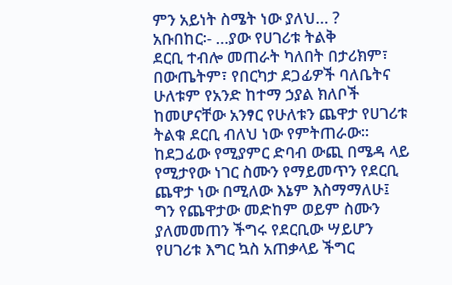ምን አይነት ስሜት ነው ያለህ… ?
አቡበከር፡- …ያው የሀገሪቱ ትልቅ
ደርቢ ተብሎ መጠራት ካለበት በታሪክም፣
በውጤትም፣ የበርካታ ደጋፊዎች ባለቤትና
ሁለቱም የአንድ ከተማ ኃያል ክለቦች
ከመሆናቸው አንፃር የሁለቱን ጨዋታ የሀገሪቱ
ትልቁ ደርቢ ብለህ ነው የምትጠራው፡፡
ከደጋፊው የሚያምር ድባብ ውጪ በሜዳ ላይ
የሚታየው ነገር ስሙን የማይመጥን የደርቢ
ጨዋታ ነው በሚለው እኔም እስማማለሁ፤
ግን የጨዋታው መድከም ወይም ስሙን
ያለመመጠን ችግሩ የደርቢው ሣይሆን
የሀገሪቱ እግር ኳስ አጠቃላይ ችግር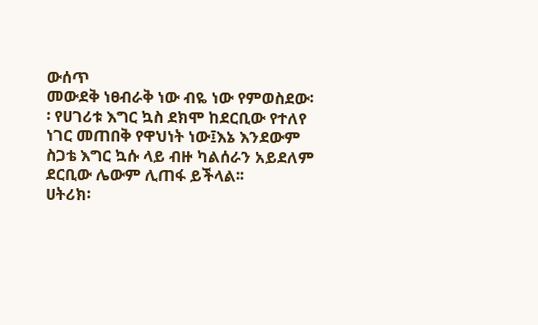ውሰጥ
መውደቅ ነፀብራቅ ነው ብዬ ነው የምወስደው፡
፡ የሀገሪቱ እግር ኳስ ደክሞ ከደርቢው የተለየ
ነገር መጠበቅ የዋህነት ነው፤እኔ እንደውም
ስጋቴ እግር ኳሱ ላይ ብዙ ካልሰራን አይደለም
ደርቢው ሌውም ሊጠፋ ይችላል፡፡
ሀትሪክ፡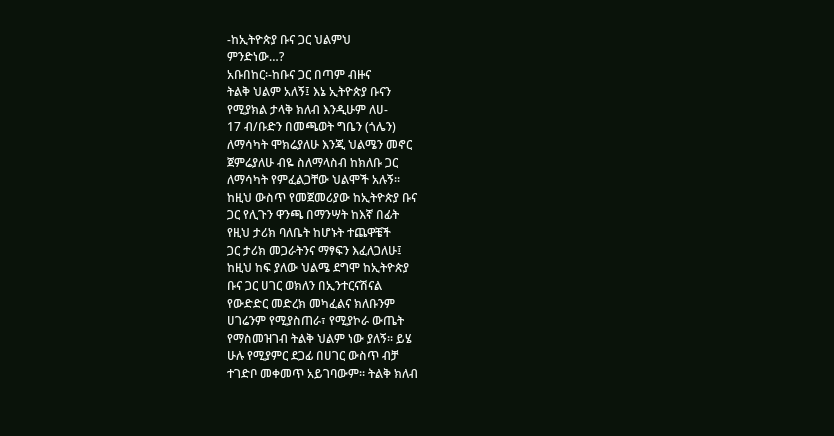-ከኢትዮጵያ ቡና ጋር ህልምህ
ምንድነው…?
አቡበከር፡-ከቡና ጋር በጣም ብዙና
ትልቅ ህልም አለኝ፤ እኔ ኢትዮጵያ ቡናን
የሚያክል ታላቅ ክለብ እንዲሁም ለሀ-
17 ብ/ቡድን በመጫወት ግቤን (ጎሌን)
ለማሳካት ሞክሬያለሁ እንጂ ህልሜን መኖር
ጀምሬያለሁ ብዬ ስለማላስብ ከክለቡ ጋር
ለማሳካት የምፈልጋቸው ህልሞች አሉኝ፡፡
ከዚህ ውስጥ የመጀመሪያው ከኢትዮጵያ ቡና
ጋር የሊጉን ዋንጫ በማንሣት ከእኛ በፊት
የዚህ ታሪክ ባለቤት ከሆኑት ተጨዋቼች
ጋር ታሪክ መጋራትንና ማፃፍን እፈለጋለሁ፤
ከዚህ ከፍ ያለው ህልሜ ደግሞ ከኢትዮጵያ
ቡና ጋር ሀገር ወክለን በኢንተርናሽናል
የውድድር መድረክ መካፈልና ክለቡንም
ሀገሬንም የሚያስጠራ፣ የሚያኮራ ውጤት
የማስመዝገብ ትልቅ ህልም ነው ያለኝ፡፡ ይሄ
ሁሉ የሚያምር ደጋፊ በሀገር ውስጥ ብቻ
ተገድቦ መቀመጥ አይገባውም፡፡ ትልቅ ክለብ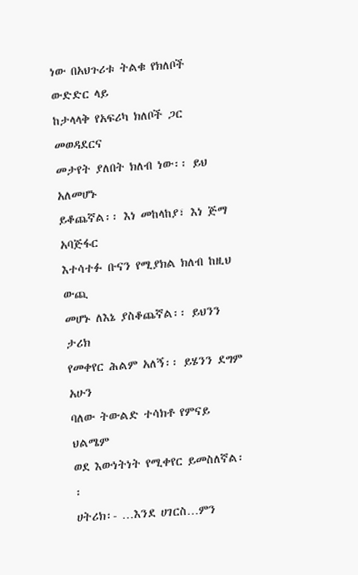ነው በአህጉሪቱ ትልቁ የክለቦች ውድድር ላይ
ከታላላቅ የአፍሪካ ክለቦች ጋር መወዳደርና
መታየት ያለበት ክለብ ነው፡፡ ይህ አለመሆኑ
ይቆጨኛል፡፡ እነ መከላከያ፣ እነ ጅማ አባጅፋር
እተሳተፉ ቡናን የሚያክል ክለብ ከዚህ ውጪ
መሆኑ ለእኔ ያስቆጨኛል፡፡ ይህንን ታሪክ
የመቀየር ሕልም አለኝ፡፡ ይሄንን ደግም አሁን
ባለው ትውልድ ተሳክቶ የምናይ ህልሜም
ወደ እውነትነት የሚቀየር ይመስለኛል፡፡
ሀትሪክ፡- …እንደ ሀገርስ…ምን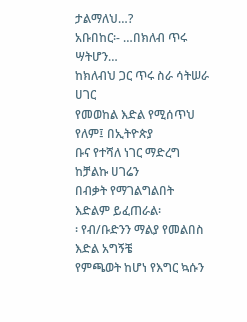ታልማለህ…?
አቡበከር፡- …በክለብ ጥሩ ሣትሆን…
ከክለብህ ጋር ጥሩ ስራ ሳትሠራ ሀገር
የመወከል እድል የሚሰጥህ የለም፤ በኢትዮጵያ
ቡና የተሻለ ነገር ማድረግ ከቻልኩ ሀገሬን
በብቃት የማገልግልበት እድልም ይፈጠራል፡
፡ የብ/ቡድንን ማልያ የመልበስ እድል አግኝቼ
የምጫወት ከሆነ የእግር ኳሱን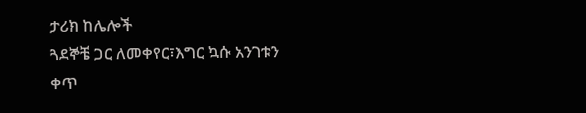ታሪክ ከሌሎች
ጓደኞቼ ጋር ለመቀየር፣እግር ኳሱ አንገቱን
ቀጥ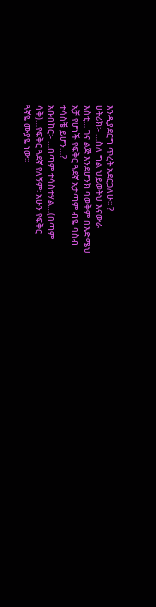እንዲያደርግ ጥረት አደርጋለሁ፡፡ ?
ሀትሪክ፡- …ስለ ግል ህይወትህ እናውራ
እስቲ… ገና ልጅ እንደሆንክ ባወቅም በእድሜህ
አቻ የሆነች የፍቅር ጓደኛ አታጣም ብዬ ባስብ
ተሳስቼ ይሆን…?
አቡበከር፡- …በጣም ተሳስተሃል…(በጣም
ሳቅ)…የፍቅር ጓደኛ የለኝም፡ አሁን የፍቅር
ጓኛዬ ሙያዬ ነው፡፡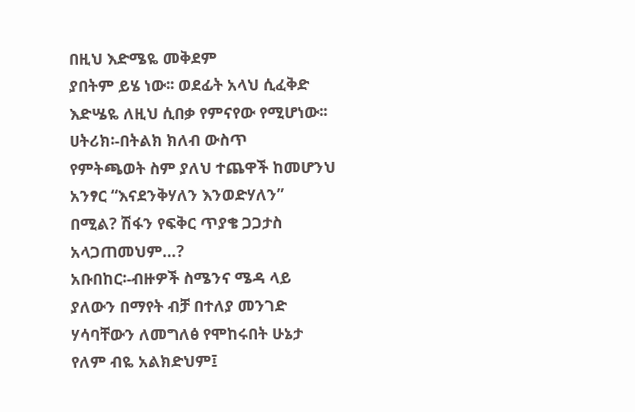በዚህ እድሜዬ መቅደም
ያበትም ይሄ ነው፡፡ ወደፊት አላህ ሲፈቅድ
እድሤዬ ለዚህ ሲበቃ የምናየው የሚሆነው፡፡
ሀትሪክ፡-በትልክ ክለብ ውስጥ
የምትጫወት ስም ያለህ ተጨዋች ከመሆንህ
አንፃር “እናደንቅሃለን እንወድሃለን”
በሚል? ሽፋን የፍቅር ጥያቄ ጋጋታስ
አላጋጠመህም…?
አቡበከር፡-ብዙዎች ስሜንና ሜዳ ላይ
ያለውን በማየት ብቻ በተለያ መንገድ
ሃሳባቸውን ለመግለፅ የሞከሩበት ሁኔታ
የለም ብዬ አልክድህም፤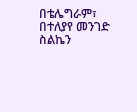በቴሌግራም፣
በተለያየ መንገድ ስልኬን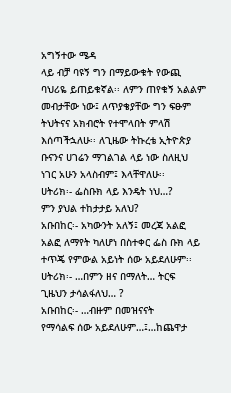አግኝተው ሜዳ
ላይ ብቻ ባዩኝ ግን በማይውቁት የውጪ
ባህሪዬ ይጠይቁኛል፡፡ ለምን ጠየቁኝ አልልም
መብታቸው ነው፤ ለጥያቄያቸው ግን ፍፁም
ትህትናና አክብሮት የተሞላበት ምላሽ
እሰጣችኋለሁ፡፡ ለጊዜው ትኩረቴ ኢትዮጵያ
ቡናንና ሀገሬን ማገልገል ላይ ነው ስለዚህ
ነገር አሁን አላስብም፤ እላቸዋለሁ፡፡
ሀትሪክ፡- ፌስቡክ ላይ እንዴት ነህ…?
ምን ያህል ተከታታይ አለህ?
አቡበከር፡- አካውንት አለኝ፤ መረጃ አልፎ
አልፎ ለማየት ካለሆነ በስተቀር ፌስ ቡክ ላይ
ተጥጄ የምውል አይነት ሰው አይደለሁም፡፡
ሀትሪክ፡- …በምን ዘና በማለት… ትርፍ
ጊዜህን ታሳልፋለህ… ?
አቡበከር፡- …ብዙም በመዝናናት
የማሳልፍ ሰው አይደለሁም…፤…ከጨዋታ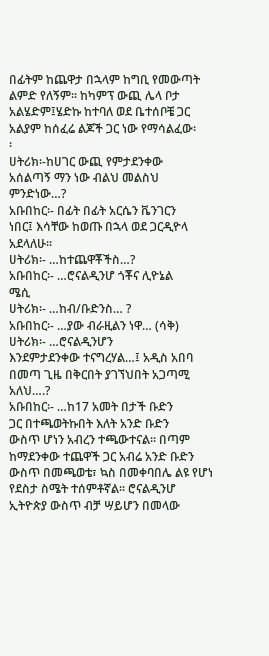በፊትም ከጨዋታ በኋላም ከግቢ የመውጣት
ልምድ የለኝም፡፡ ከካምፕ ውጪ ሌላ ቦታ
አልሄድም፤ሄድኩ ከተባለ ወደ ቤተሰቦቼ ጋር
አልያም ከሰፈሬ ልጆች ጋር ነው የማሳልፈው፡
፡
ሀትሪክ፡-ከሀገር ውጪ የምታደንቀው
አሰልጣኝ ማን ነው ብልህ መልስህ
ምንድነው…?
አቡበከር፡- በፊት በፊት አርሴን ቬንገርን
ነበር፤ እሳቸው ከወጡ በኋላ ወደ ጋርዲዮላ
አደላለሁ፡፡
ሀትሪክ፡- …ከተጨዋቾችስ…?
አቡበከር፡- …ሮናልዲንሆ ጎቾና ሊዮኔል
ሜሲ
ሀትሪክ፡- …ከብ/ቡድንስ… ?
አቡበከር፡- …ያው ብራዚልን ነዋ… (ሳቅ)
ሀትሪክ፡- …ሮናልዲንሆን
እንደምታደንቀው ተናግረሃል…፤ አዲስ አበባ
በመጣ ጊዜ በቅርበት ያገኘህበት አጋጣሚ
አለህ….?
አቡበከር፡- …ከ17 አመት በታች ቡድን
ጋር በተጫወትኩበት እለት አንድ ቡድን
ውስጥ ሆነን አብረን ተጫውተናል፡፡ በጣም
ከማደንቀው ተጨዋች ጋር አብሬ አንድ ቡድን
ውስጥ በመጫወቴ፣ ኳስ በመቀባበሌ ልዩ የሆነ
የደስታ ስሜት ተሰምቶኛል፡፡ ሮናልዲንሆ
ኢትዮጵያ ውስጥ ብቻ ሣይሆን በመላው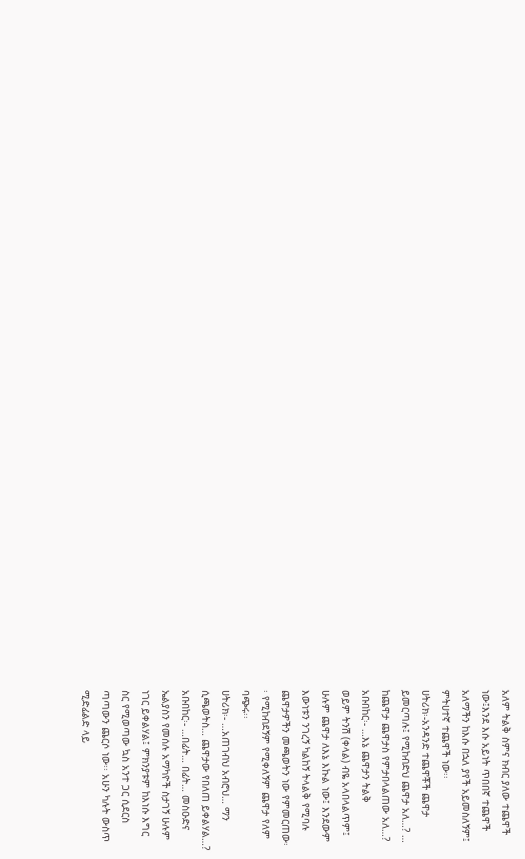አለም ትልቅ ስምና ክብር ያለው ተጨዋች
ነው፤እንደ እሱ አይነት ጥበበኛ ተጨዋች
አለማችን ከእሱ በኋለ ያየች አይመስለኝም፤
ምትሀተኛ ተጨዋች ነው፡፡
ሀትሪክ፡-አንዳንድ ተጨዋቾች ጨዋታ
ይመርጣሉ፤ የሚከብድህ ጨዋታ አለ…? …
ከጨዋታ ጨዋታስ የምታበላልጠው አለ…?
አቡበከር፡- …እኔ ጨዋታን ትልቅ
ወይም ትንሽ (ቀላል) ብዬ አላበላልጥም፤
ሁሉም ጨዋታ ለእኔ እኩል ነው፤ እንደውም
እውነቱን ንገረኝ ካልከኝ ትላልቅ የሚባሉ
ጨዋታዎችን መጫወትን ነው የምመርጠው፡
፡ የሚከብደኝም የሚቀለኝም ጨዋታ የለም
ባጭሩ፡፡
ሀትሪክ፡- …አጠገብህ አብሮህ… ማን
ሲጫወትስ… ጨዋታው የበለጠ ይቀልሃል…?
አቡበከር፡- …በፊት… በፊት… መስዑድና
ኤልያስን የመሰሉ አማካዮች ስታገኝ ሁሉም
ነገር ይቀልሃል፤ ምክንያቱም ከእነሱ እግር
ስር የሚወጣው ኳስ አንተ ጋር ሲደርስ
ጣጣውን ጨርሶ ነው፡፡ አሁን ካሉት ውስጥ
ሚድፊልድ ላይ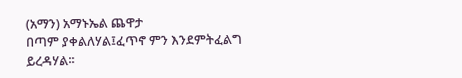(አማን) አማኑኤል ጨዋታ
በጣም ያቀልለሃል፤ፈጥኖ ምን እንደምትፈልግ
ይረዳሃል፡፡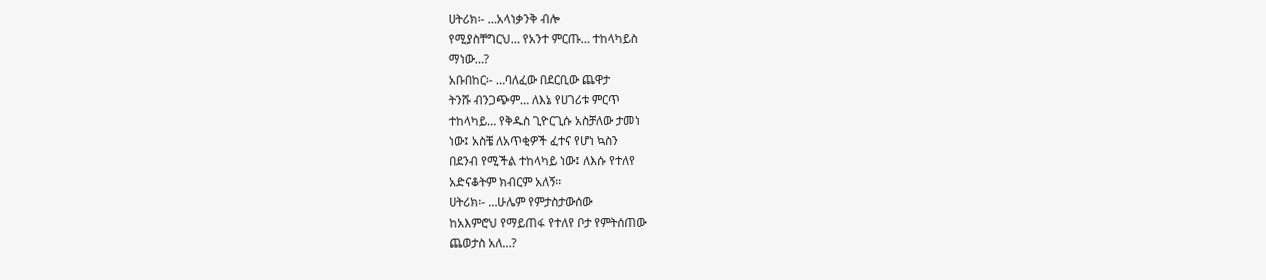ሀትሪክ፡- …አላነቃንቅ ብሎ
የሚያስቸግርህ… የአንተ ምርጡ… ተከላካይስ
ማነው…?
አቡበከር፡- …ባለፈው በደርቢው ጨዋታ
ትንሹ ብንጋጭም… ለእኔ የሀገሪቱ ምርጥ
ተከላካይ… የቅዱስ ጊዮርጊሱ አስቻለው ታመነ
ነው፤ አስቼ ለአጥቂዎች ፈተና የሆነ ኳስን
በደንብ የሚችል ተከላካይ ነው፤ ለእሱ የተለየ
አድናቆትም ክብርም አለኝ፡፡
ሀትሪክ፡- …ሁሌም የምታስታውሰው
ከአእምሮህ የማይጠፋ የተለየ ቦታ የምትሰጠው
ጨወታስ አለ…?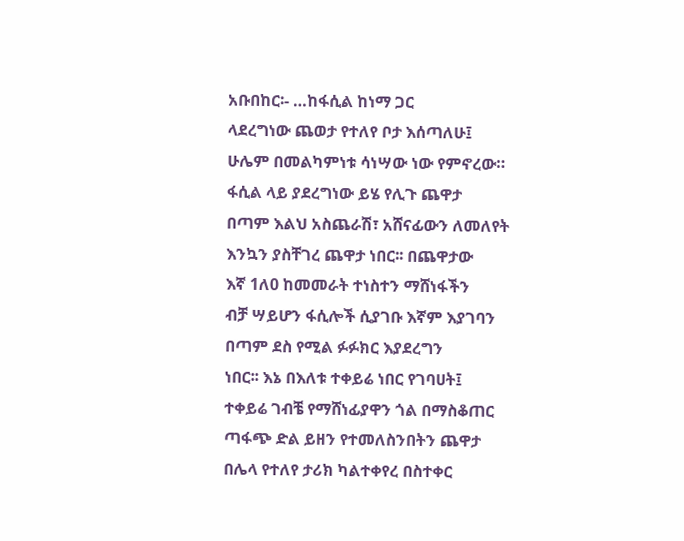አቡበከር፡- …ከፋሲል ከነማ ጋር
ላደረግነው ጨወታ የተለየ ቦታ እሰጣለሁ፤
ሁሌም በመልካምነቱ ሳነሣው ነው የምኖረው።
ፋሲል ላይ ያደረግነው ይሄ የሊጉ ጨዋታ
በጣም እልህ አስጨራሽ፣ አሸናፊውን ለመለየት
እንኳን ያስቸገረ ጨዋታ ነበር፡፡ በጨዋታው
እኛ 1ለ0 ከመመራት ተነስተን ማሸነፋችን
ብቻ ሣይሆን ፋሲሎች ሲያገቡ እኛም እያገባን
በጣም ደስ የሚል ፉፉክር እያደረግን
ነበር፡፡ እኔ በእለቱ ተቀይሬ ነበር የገባሀት፤
ተቀይሬ ገብቼ የማሸነፊያዋን ጎል በማስቆጠር
ጣፋጭ ድል ይዘን የተመለስንበትን ጨዋታ
በሌላ የተለየ ታሪክ ካልተቀየረ በስተቀር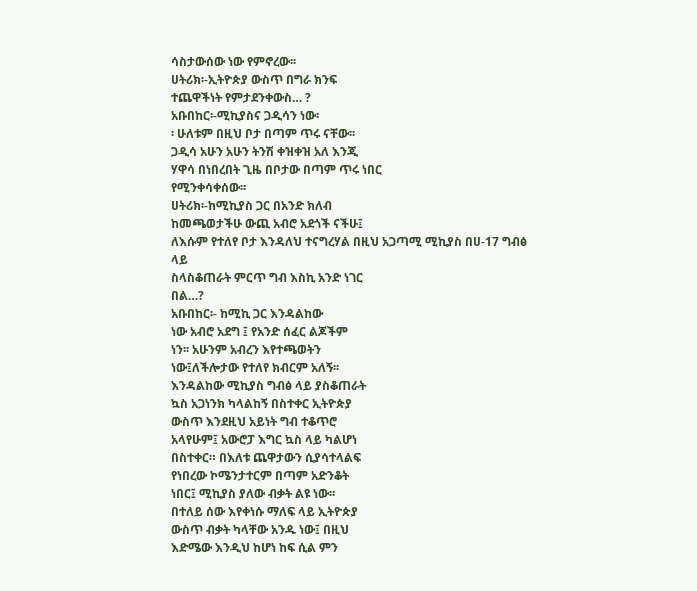ሳስታውሰው ነው የምኖረው፡፡
ሀትሪክ፡-ኢትዮጵያ ውስጥ በግራ ክንፍ
ተጨዋችነት የምታደንቀውስ… ?
አቡበከር፡-ሚኪያስና ጋዲሳን ነው፡
፡ ሁለቱም በዚህ ቦታ በጣም ጥሩ ናቸው፡፡
ጋዲሳ አሁን አሁን ትንሽ ቀዝቀዝ አለ እንጂ
ሃዋሳ በነበረበት ጊዜ በቦታው በጣም ጥሩ ነበር
የሚንቀሳቀሰው፡፡
ሀትሪክ፡-ከሚኪያስ ጋር በአንድ ክለብ
ከመጫወታችሁ ውጪ አብሮ አደጎች ናችሁ፤
ለእሱም የተለየ ቦታ እንዳለህ ተናግረሃል በዚህ አጋጣሚ ሚኪያስ በሀ-17 ግብፅ ላይ
ስላስቆጠራት ምርጥ ግብ እስኪ አንድ ነገር
በል…?
አቡበከር፡- ከሚኪ ጋር እንዳልከው
ነው አብሮ አደግ ፤ የአንድ ሰፈር ልጆችም
ነን፡፡ አሁንም አብረን እየተጫወትን
ነው፤ለችሎታው የተለየ ክብርም አለኝ፡፡
እንዳልከው ሚኪያስ ግብፅ ላይ ያስቆጠራት
ኳስ አጋነንክ ካላልከኝ በስተቀር ኢትዮጵያ
ውስጥ እንደዚህ አይነት ግብ ተቆጥሮ
አላየሁም፤ አውሮፓ እግር ኳስ ላይ ካልሆነ
በስተቀር። በእለቱ ጨዋታውን ሲያሳተላልፍ
የነበረው ኮሜንታተርም በጣም አድንቆት
ነበር፤ ሚኪያስ ያለው ብቃት ልዩ ነው፡፡
በተለይ ሰው እየቀነሱ ማለፍ ላይ ኢትዮጵያ
ውስጥ ብቃት ካላቸው አንዱ ነው፤ በዚህ
እድሜው እንዲህ ከሆነ ከፍ ሲል ምን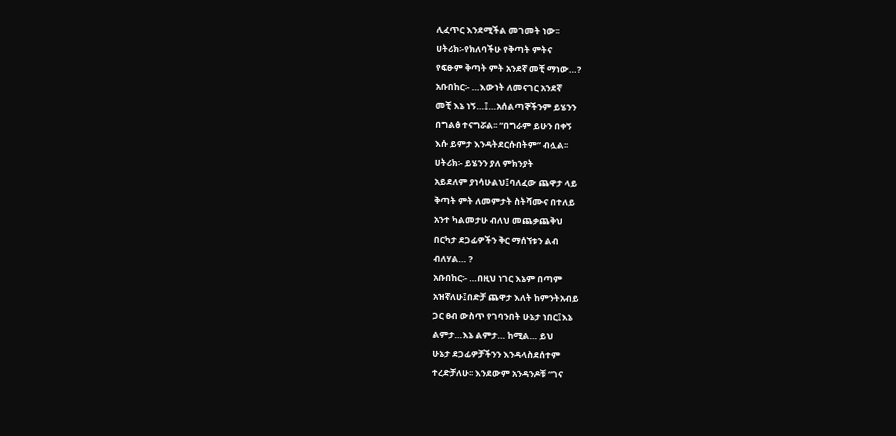ሊፈጥር እንደሚችል መገመት ነው፡፡
ሀትሪክ፡-የክለባችሁ የቅጣት ምትና
የፍፁም ቅጣት ምት አንደኛ መቺ ማነው…?
አቡበከር፡- …እውነት ለመናገር አንደኛ
መቺ እኔ ነኝ…፤…አሰልጣኞችንም ይሄንን
በግልፅ ተናግሯል፡፡ “በግራም ይሁን በቀኝ
እሱ ይምታ እንዳትደርሱበትም” ብሏል፡፡
ሀትሪክ፡- ይሄንን ያለ ምክንያት
አይደለም ያነሳሁልህ፤ባለፈው ጨዋታ ላይ
ቅጣት ምት ለመምታት ስትሻሙና በተለይ
አንተ ካልመታሁ ብለህ መጨቃጨቅህ
በርካታ ደጋፊዎችን ቅር ማሰኘቱን ልብ
ብለሃል… ?
አቡበከር፡- …በዚህ ነገር እኔም በጣም
አዝኛለሁ፤በድቻ ጨዋታ እለት ከምንትአብይ
ጋር ፀብ ውስጥ የገባንበት ሁኔታ ነበር፤እኔ
ልምታ…እኔ ልምታ… ከሚል… ይህ
ሁኔታ ደጋፊዎቻችንን እንዳላስደሰተም
ተረድቻለሁ፡፡ እንደውም አንዳንዶቹ “ገና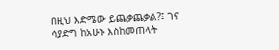በዚህ እድሜው ይጨቃጨቃል?፤ ገና
ሳያድግ ከአሁኑ እስከመጠላት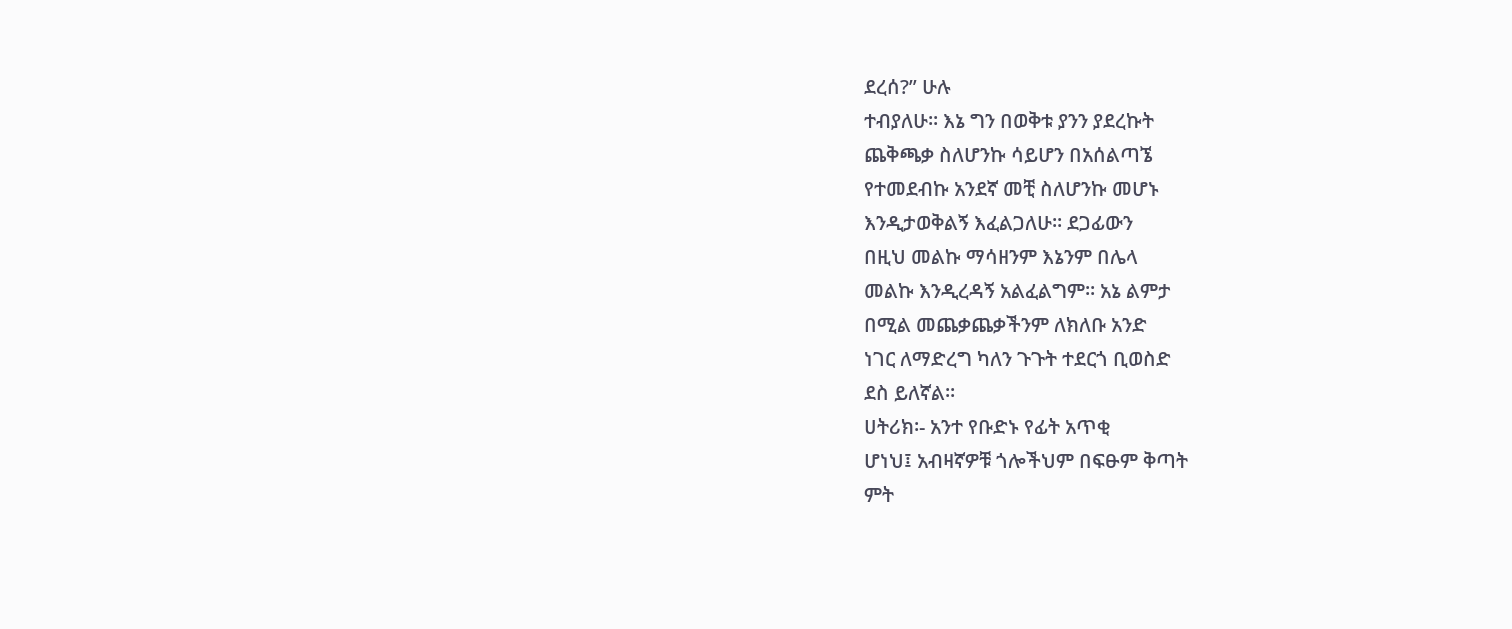ደረሰ?” ሁሉ
ተብያለሁ፡፡ እኔ ግን በወቅቱ ያንን ያደረኩት
ጨቅጫቃ ስለሆንኩ ሳይሆን በአሰልጣኜ
የተመደብኩ አንደኛ መቺ ስለሆንኩ መሆኑ
እንዲታወቅልኝ እፈልጋለሁ፡፡ ደጋፊውን
በዚህ መልኩ ማሳዘንም እኔንም በሌላ
መልኩ እንዲረዳኝ አልፈልግም፡፡ አኔ ልምታ
በሚል መጨቃጨቃችንም ለክለቡ አንድ
ነገር ለማድረግ ካለን ጉጉት ተደርጎ ቢወስድ
ደስ ይለኛል፡፡
ሀትሪክ፡- አንተ የቡድኑ የፊት አጥቂ
ሆነህ፤ አብዛኛዎቹ ጎሎችህም በፍፁም ቅጣት
ምት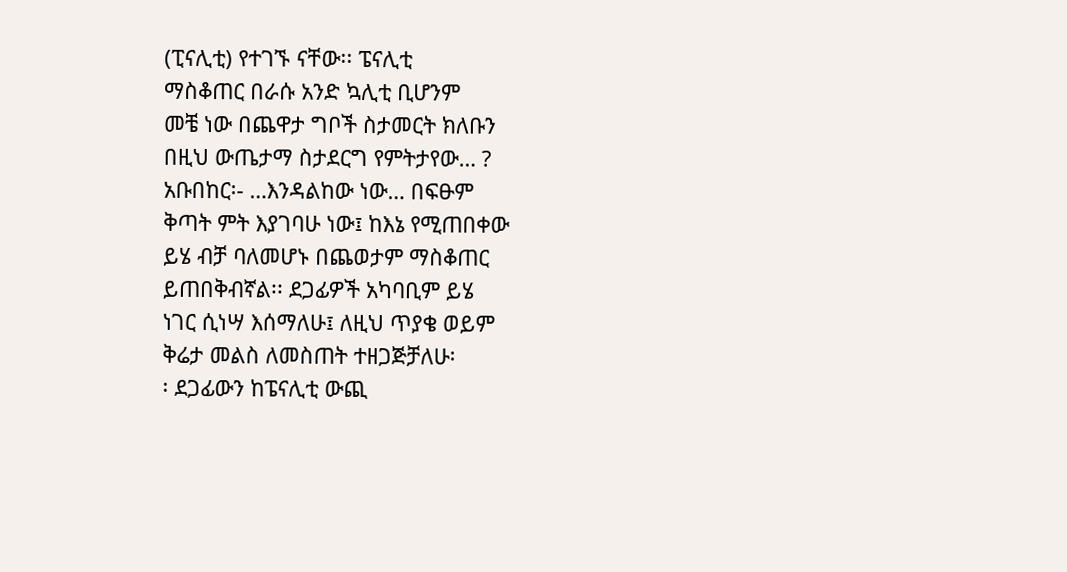(ፒናሊቲ) የተገኙ ናቸው፡፡ ፔናሊቲ
ማስቆጠር በራሱ አንድ ኳሊቲ ቢሆንም
መቼ ነው በጨዋታ ግቦች ስታመርት ክለቡን
በዚህ ውጤታማ ስታደርግ የምትታየው… ?
አቡበከር፡- …እንዳልከው ነው… በፍፁም
ቅጣት ምት እያገባሁ ነው፤ ከእኔ የሚጠበቀው
ይሄ ብቻ ባለመሆኑ በጨወታም ማስቆጠር
ይጠበቅብኛል፡፡ ደጋፊዎች አካባቢም ይሄ
ነገር ሲነሣ እሰማለሁ፤ ለዚህ ጥያቄ ወይም
ቅሬታ መልስ ለመስጠት ተዘጋጅቻለሁ፡
፡ ደጋፊውን ከፔናሊቲ ውጪ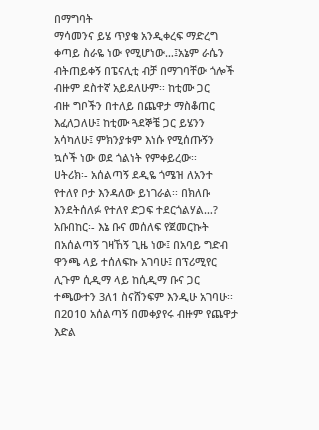በማግባት
ማሳመንና ይሄ ጥያቄ አንዲቀረፍ ማድረግ
ቀጣይ ስራዬ ነው የሚሆነው…፤አኔም ራሴን
ብትጠይቀኝ በፔናሊቲ ብቻ በማገባቸው ጎሎች
ብዙም ደስተኛ አይደለሁም፡፡ ከቲሙ ጋር
ብዙ ግቦችን በተለይ በጨዋታ ማስቆጠር
እፈለጋለሁ፤ ከቲሙ ጓደኞቼ ጋር ይሄንን
አሳካለሁ፤ ምክንያቱም እነሱ የሚሰጡኝን
ኳሶች ነው ወደ ጎልነት የምቀይረው፡፡
ሀትሪክ፡- አሰልጣኝ ደዲዬ ጎሜዝ ለአንተ
የተለየ ቦታ እንዳለው ይነገራል፡፡ በክለቡ
እንደትሰለፉ የተለየ ድጋፍ ተደርጎልሃል…?
አቡበከር፡- እኔ ቡና መሰለፍ የጀመርኩት
በአሰልጣኝ ገዛኸኝ ጊዜ ነው፤ በአባይ ግድብ
ዋንጫ ላይ ተሰለፍኩ አገባሁ፤ በፕሪሚየር
ሊጉም ሲዲማ ላይ ከሲዲማ ቡና ጋር
ተጫውተን 3ለ1 ስናሸንፍም እንዲሁ አገባሁ፡፡
በ2ዐ1ዐ አሰልጣኝ በመቀያየሩ ብዙም የጨዋታ
እድል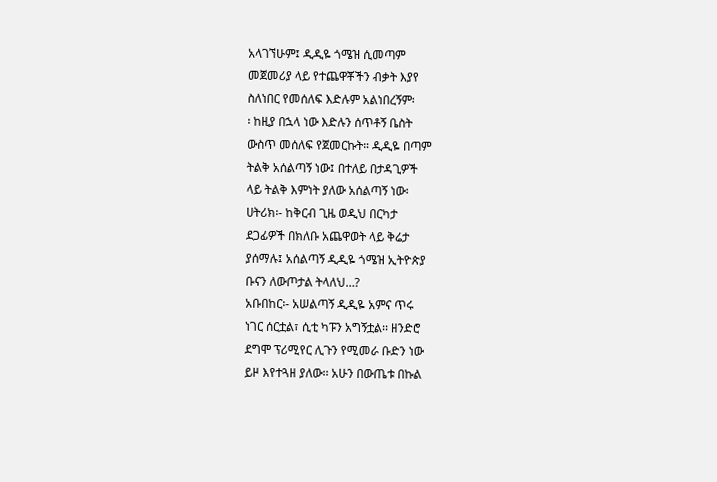አላገኘሁም፤ ዲዲዬ ጎሜዝ ሲመጣም
መጀመሪያ ላይ የተጨዋቾችን ብቃት እያየ
ስለነበር የመሰለፍ እድሉም አልነበረኝም፡
፡ ከዚያ በኋላ ነው እድሉን ሰጥቶኝ ቤስት
ውስጥ መሰለፍ የጀመርኩት። ዲዲዬ በጣም
ትልቅ አሰልጣኝ ነው፤ በተለይ በታዳጊዎች
ላይ ትልቅ እምነት ያለው አሰልጣኝ ነው፡
ሀትሪክ፡- ከቅርብ ጊዜ ወዲህ በርካታ
ደጋፊዎች በክለቡ አጨዋወት ላይ ቅሬታ
ያሰማሉ፤ አሰልጣኝ ዲዲዬ ጎሜዝ ኢትዮጵያ
ቡናን ለውጦታል ትላለህ…?
አቡበከር፡- አሠልጣኝ ዲዲዬ አምና ጥሩ
ነገር ሰርቷል፣ ሲቲ ካፑን አግኝቷል፡፡ ዘንድሮ
ደግሞ ፕሪሚየር ሊጉን የሚመራ ቡድን ነው
ይዞ እየተጓዘ ያለው፡፡ አሁን በውጤቱ በኩል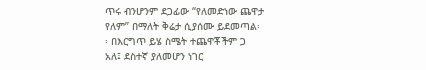ጥሩ ብንሆንም ደጋፊው “የለመድነው ጨዋታ
የለም” በማለት ቅሬታ ሲያሰሙ ይደመጣል፡
፡ በእርግጥ ይሄ ስሜት ተጨዋቾችም ጋ
አለ፤ ደስተኛ ያለመሆን ነገር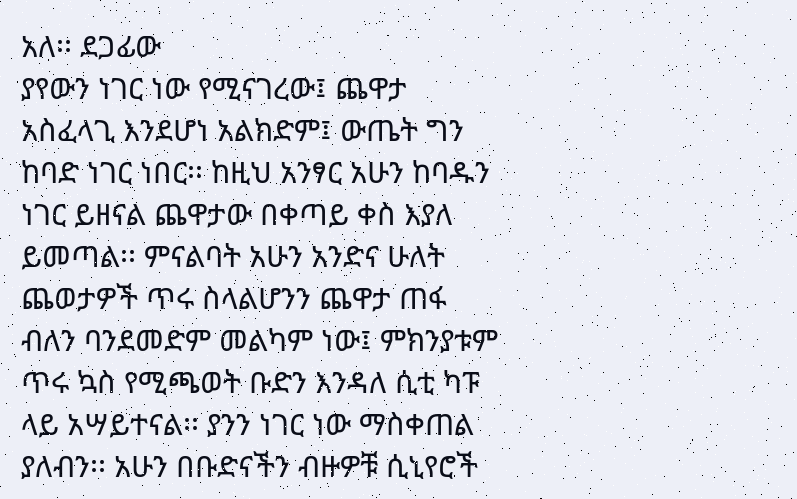አለ፡፡ ደጋፊው
ያየውን ነገር ነው የሚናገረው፤ ጨዋታ
አስፈላጊ እንደሆነ አልክድም፤ ውጤት ግን
ከባድ ነገር ነበር፡፡ ከዚህ አንፃር አሁን ከባዱን
ነገር ይዘናል ጨዋታው በቀጣይ ቀስ እያለ
ይመጣል፡፡ ምናልባት አሁን አንድና ሁለት
ጨወታዎች ጥሩ ስላልሆንን ጨዋታ ጠፋ
ብለን ባንደመድም መልካም ነው፤ ምክንያቱም
ጥሩ ኳስ የሚጫወት ቡድን እንዳለ ሲቲ ካፑ
ላይ አሣይተናል፡፡ ያንን ነገር ነው ማስቀጠል
ያለብን፡፡ አሁን በቡድናችን ብዙዎቹ ሲኒየሮች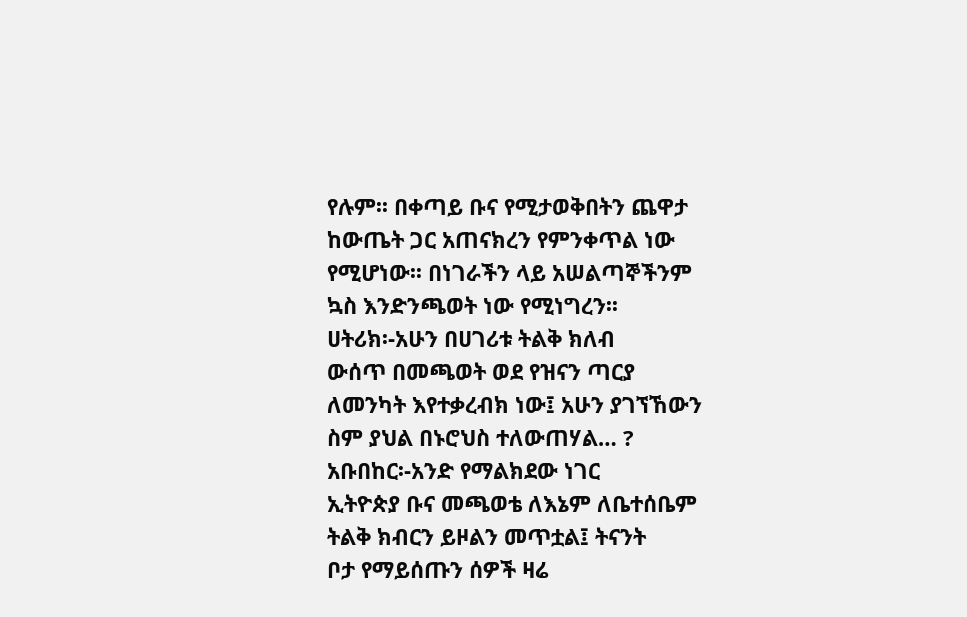የሉም፡፡ በቀጣይ ቡና የሚታወቅበትን ጨዋታ
ከውጤት ጋር አጠናክረን የምንቀጥል ነው
የሚሆነው፡፡ በነገራችን ላይ አሠልጣኞችንም
ኳስ እንድንጫወት ነው የሚነግረን፡፡
ሀትሪክ፡-አሁን በሀገሪቱ ትልቅ ክለብ
ውሰጥ በመጫወት ወደ የዝናን ጣርያ
ለመንካት እየተቃረብክ ነው፤ አሁን ያገኘኸውን
ስም ያህል በኑሮህስ ተለውጠሃል… ?
አቡበከር፡-አንድ የማልክደው ነገር
ኢትዮጵያ ቡና መጫወቴ ለእኔም ለቤተሰቤም
ትልቅ ክብርን ይዞልን መጥቷል፤ ትናንት
ቦታ የማይሰጡን ሰዎች ዛሬ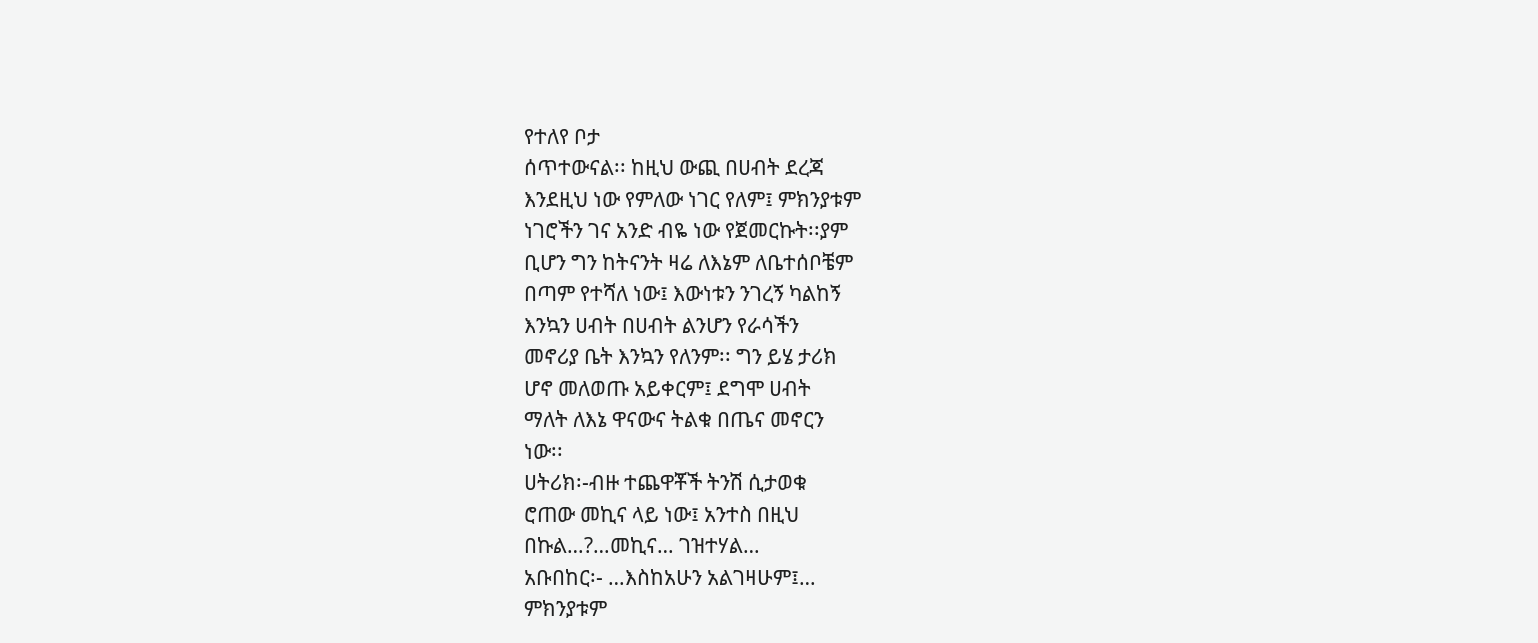የተለየ ቦታ
ሰጥተውናል፡፡ ከዚህ ውጪ በሀብት ደረጃ
እንደዚህ ነው የምለው ነገር የለም፤ ምክንያቱም
ነገሮችን ገና አንድ ብዬ ነው የጀመርኩት፡፡ያም
ቢሆን ግን ከትናንት ዛሬ ለእኔም ለቤተሰቦቼም
በጣም የተሻለ ነው፤ እውነቱን ንገረኝ ካልከኝ
እንኳን ሀብት በሀብት ልንሆን የራሳችን
መኖሪያ ቤት እንኳን የለንም፡፡ ግን ይሄ ታሪክ
ሆኖ መለወጡ አይቀርም፤ ደግሞ ሀብት
ማለት ለእኔ ዋናውና ትልቁ በጤና መኖርን
ነው፡፡
ሀትሪክ፡-ብዙ ተጨዋቾች ትንሽ ሲታወቁ
ሮጠው መኪና ላይ ነው፤ አንተስ በዚህ
በኩል…?…መኪና… ገዝተሃል…
አቡበከር፡- …እስከአሁን አልገዛሁም፤…
ምክንያቱም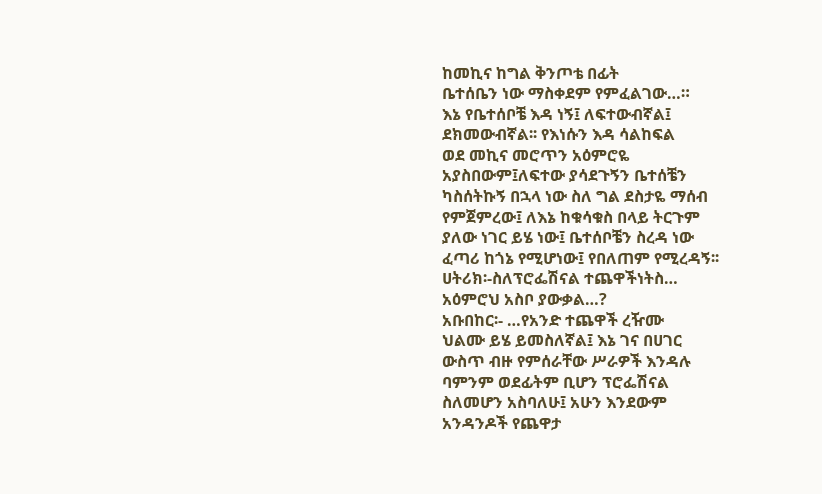ከመኪና ከግል ቅንጦቴ በፊት
ቤተሰቤን ነው ማስቀደም የምፈልገው…።
እኔ የቤተሰቦቼ እዳ ነኝ፤ ለፍተውብኛል፤
ደክመውብኛል፡፡ የእነሱን እዳ ሳልከፍል
ወደ መኪና መሮጥን አዕምሮዬ
አያስበውም፤ለፍተው ያሳደጉኝን ቤተሰቼን
ካስሰትኩኝ በኋላ ነው ስለ ግል ደስታዬ ማሰብ
የምጀምረው፤ ለእኔ ከቁሳቁስ በላይ ትርጉም
ያለው ነገር ይሄ ነው፤ ቤተሰቦቼን ስረዳ ነው
ፈጣሪ ከጎኔ የሚሆነው፤ የበለጠም የሚረዳኝ፡፡
ሀትሪክ፡-ስለፕሮፌሽናል ተጨዋችነትስ…
አዕምሮህ አስቦ ያውቃል…?
አቡበከር፡- …የአንድ ተጨዋች ረዥሙ
ህልሙ ይሄ ይመስለኛል፤ እኔ ገና በሀገር
ውስጥ ብዙ የምሰራቸው ሥራዎች እንዳሉ
ባምንም ወደፊትም ቢሆን ፕሮፌሽናል
ስለመሆን አስባለሁ፤ አሁን እንደውም
አንዳንዶች የጨዋታ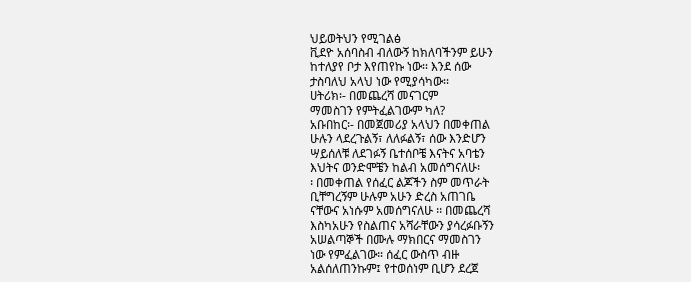ህይወትህን የሚገልፅ
ቪደዮ አሰባስብ ብለውኝ ከክለባችንም ይሁን
ከተለያየ ቦታ እየጠየኩ ነው፡፡ እንደ ሰው
ታስባለህ አላህ ነው የሚያሳካው፡፡
ሀትሪክ፡- በመጨረሻ መናገርም
ማመስገን የምትፈልገውም ካለ?
አቡበከር፡- በመጀመሪያ አላህን በመቀጠል
ሁሉን ላደረጉልኝ፣ ለለፉልኝ፣ ሰው እንድሆን
ሣይሰለቹ ለደገፉኝ ቤተሰቦቼ እናትና አባቴን
እህትና ወንድሞቼን ከልብ አመሰግናለሁ፡
፡ በመቀጠል የሰፈር ልጆችን ስም መጥራት
ቢቸግረኝም ሁሉም አሁን ድረስ አጠገቤ
ናቸውና አነሱም አመሰግናለሁ ፡፡ በመጨረሻ
እስካአሁን የስልጠና አሻራቸውን ያሳረፉቡኝን
አሠልጣኞች በሙሉ ማክበርና ማመስገን
ነው የምፈልገው። ሰፈር ውስጥ ብዙ
አልሰለጠንኩም፤ የተወሰነም ቢሆን ደረጀ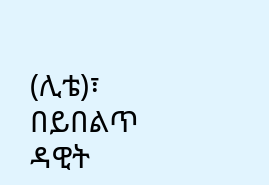(ሊቴ)፣ በይበልጥ ዳዊት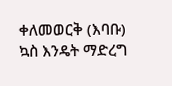ቀለመወርቅ (እባቡ)
ኳስ እንዴት ማድረግ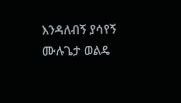እንዳለብኝ ያሳየኝ
ሙሉጌታ ወልዴ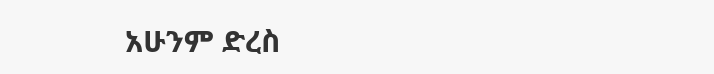አሁንም ድረስ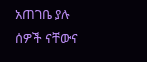አጠገቤ ያሉ
ሰዎች ናቸውና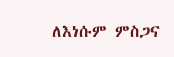ለእነሱም ምስጋና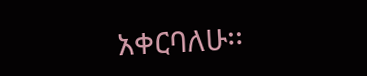አቀርባለሁ፡፡